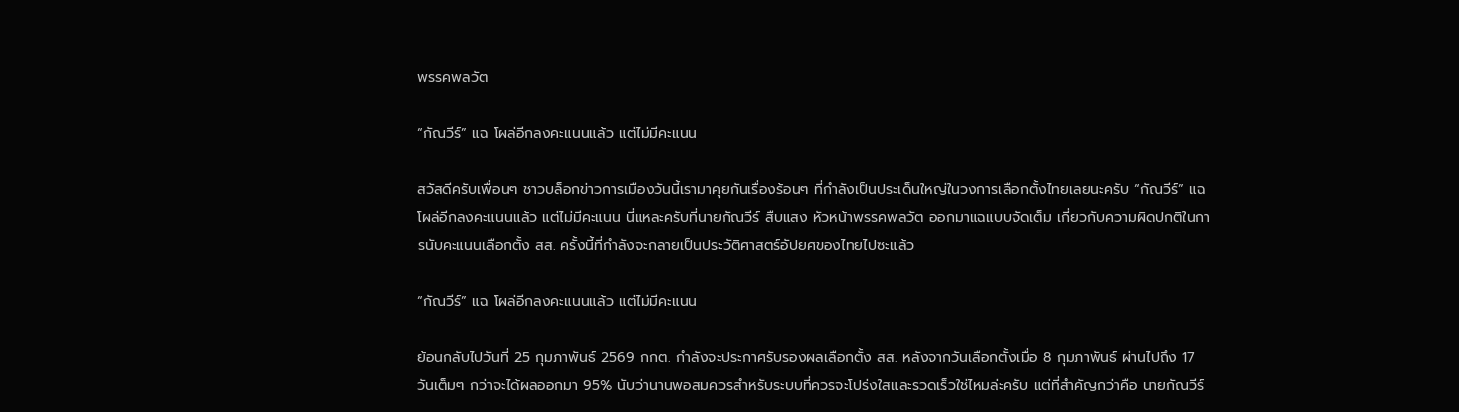พรรคพลวัต

“กัณวีร์” แฉ โผล่อีกลงคะแนนแล้ว แต่ไม่มีคะแนน

สวัสดีครับเพื่อนๆ ชาวบล็อกข่าวการเมืองวันนี้เรามาคุยกันเรื่องร้อนๆ ที่กำลังเป็นประเด็นใหญ่ในวงการเลือกตั้งไทยเลยนะครับ “กัณวีร์” แฉ โผล่อีกลงคะแนนแล้ว แต่ไม่มีคะแนน นี่แหละครับที่นายกัณวีร์ สืบแสง หัวหน้าพรรคพลวัต ออกมาแฉแบบจัดเต็ม เกี่ยวกับความผิดปกติในการนับคะแนนเลือกตั้ง สส. ครั้งนี้ที่กำลังจะกลายเป็นประวัติศาสตร์อัปยศของไทยไปซะแล้ว

“กัณวีร์” แฉ โผล่อีกลงคะแนนแล้ว แต่ไม่มีคะแนน

ย้อนกลับไปวันที่ 25 กุมภาพันธ์ 2569 กกต. กำลังจะประกาศรับรองผลเลือกตั้ง สส. หลังจากวันเลือกตั้งเมื่อ 8 กุมภาพันธ์ ผ่านไปถึง 17 วันเต็มๆ กว่าจะได้ผลออกมา 95% นับว่านานพอสมควรสำหรับระบบที่ควรจะโปร่งใสและรวดเร็วใช่ไหมล่ะครับ แต่ที่สำคัญกว่าคือ นายกัณวีร์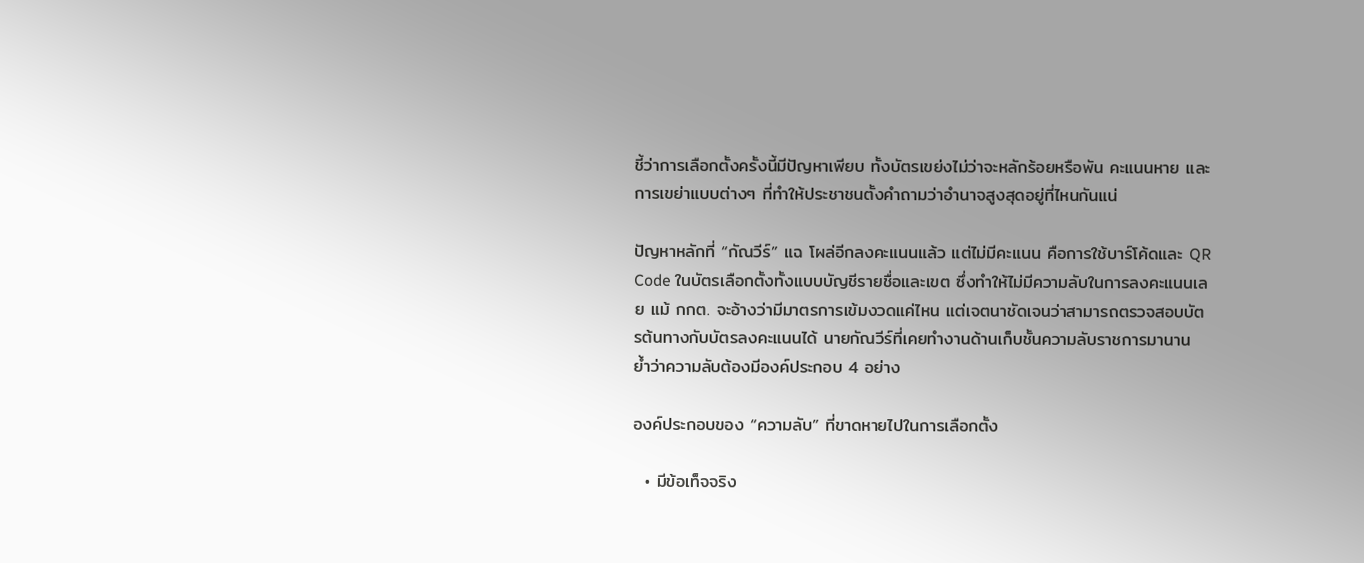ชี้ว่าการเลือกตั้งครั้งนี้มีปัญหาเพียบ ทั้งบัตรเขย่งไม่ว่าจะหลักร้อยหรือพัน คะแนนหาย และการเขย่าแบบต่างๆ ที่ทำให้ประชาชนตั้งคำถามว่าอำนาจสูงสุดอยู่ที่ไหนกันแน่

ปัญหาหลักที่ “กัณวีร์” แฉ โผล่อีกลงคะแนนแล้ว แต่ไม่มีคะแนน คือการใช้บาร์โค้ดและ QR Code ในบัตรเลือกตั้งทั้งแบบบัญชีรายชื่อและเขต ซึ่งทำให้ไม่มีความลับในการลงคะแนนเลย แม้ กกต. จะอ้างว่ามีมาตรการเข้มงวดแค่ไหน แต่เจตนาชัดเจนว่าสามารถตรวจสอบบัตรต้นทางกับบัตรลงคะแนนได้ นายกัณวีร์ที่เคยทำงานด้านเก็บชั้นความลับราชการมานาน ย้ำว่าความลับต้องมีองค์ประกอบ 4 อย่าง

องค์ประกอบของ “ความลับ” ที่ขาดหายไปในการเลือกตั้ง

  • มีข้อเท็จจริง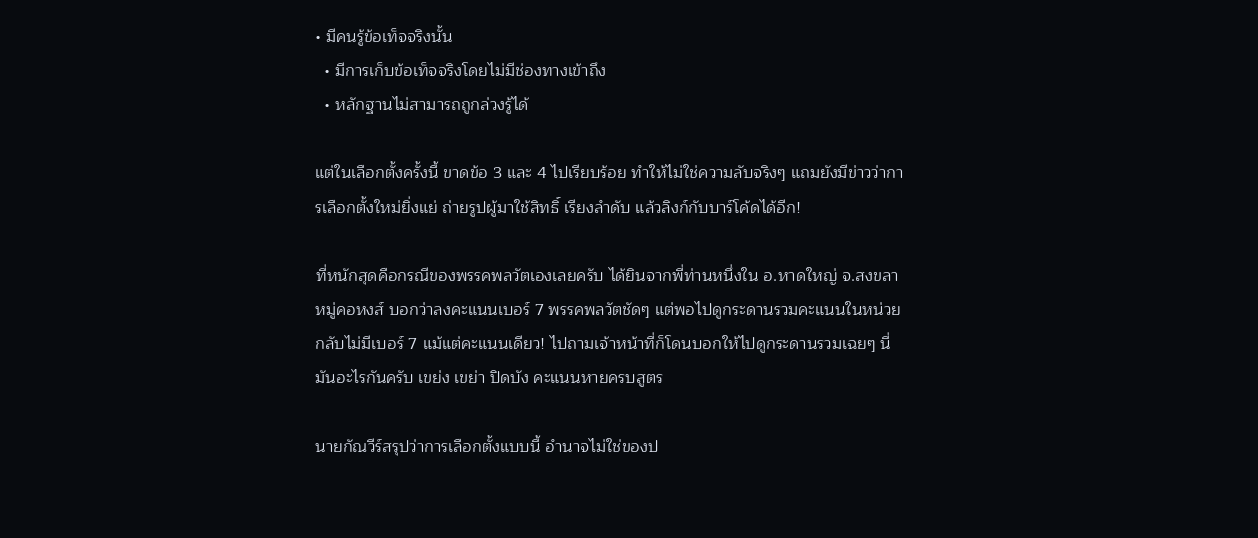• มีคนรู้ข้อเท็จจริงนั้น
  • มีการเก็บข้อเท็จจริงโดยไม่มีช่องทางเข้าถึง
  • หลักฐานไม่สามารถถูกล่วงรู้ได้

แต่ในเลือกตั้งครั้งนี้ ขาดข้อ 3 และ 4 ไปเรียบร้อย ทำให้ไม่ใช่ความลับจริงๆ แถมยังมีข่าวว่าการเลือกตั้งใหม่ยิ่งแย่ ถ่ายรูปผู้มาใช้สิทธิ์ เรียงลำดับ แล้วลิงก์กับบาร์โค้ดได้อีก!

ที่หนักสุดคือกรณีของพรรคพลวัตเองเลยครับ ได้ยินจากพี่ท่านหนึ่งใน อ.หาดใหญ่ จ.สงขลา หมู่คอหงส์ บอกว่าลงคะแนนเบอร์ 7 พรรคพลวัตชัดๆ แต่พอไปดูกระดานรวมคะแนนในหน่วย กลับไม่มีเบอร์ 7 แม้แต่คะแนนเดียว! ไปถามเจ้าหน้าที่ก็โดนบอกให้ไปดูกระดานรวมเฉยๆ นี่มันอะไรกันครับ เขย่ง เขย่า ปิดบัง คะแนนหายครบสูตร

นายกัณวีร์สรุปว่าการเลือกตั้งแบบนี้ อำนาจไม่ใช่ของป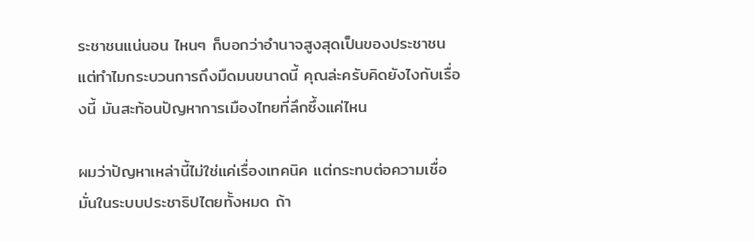ระชาชนแน่นอน ไหนๆ ก็บอกว่าอำนาจสูงสุดเป็นของประชาชน แต่ทำไมกระบวนการถึงมืดมนขนาดนี้ คุณล่ะครับคิดยังไงกับเรื่องนี้ มันสะท้อนปัญหาการเมืองไทยที่ลึกซึ้งแค่ไหน

ผมว่าปัญหาเหล่านี้ไม่ใช่แค่เรื่องเทคนิค แต่กระทบต่อความเชื่อมั่นในระบบประชาธิปไตยทั้งหมด ถ้า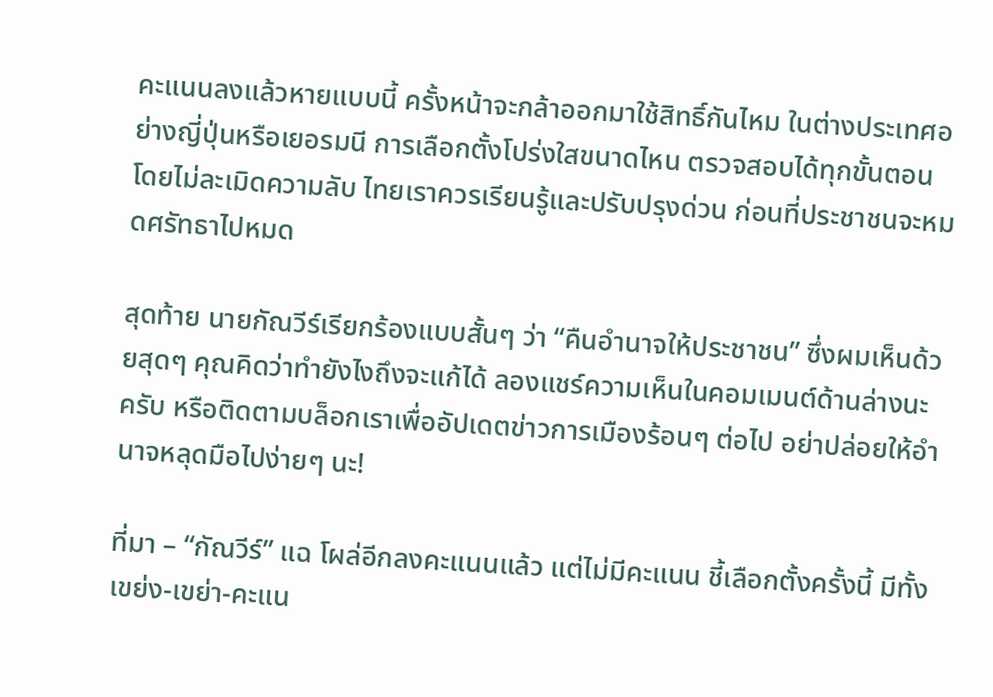คะแนนลงแล้วหายแบบนี้ ครั้งหน้าจะกล้าออกมาใช้สิทธิ์กันไหม ในต่างประเทศอย่างญี่ปุ่นหรือเยอรมนี การเลือกตั้งโปร่งใสขนาดไหน ตรวจสอบได้ทุกขั้นตอนโดยไม่ละเมิดความลับ ไทยเราควรเรียนรู้และปรับปรุงด่วน ก่อนที่ประชาชนจะหมดศรัทธาไปหมด

สุดท้าย นายกัณวีร์เรียกร้องแบบสั้นๆ ว่า “คืนอำนาจให้ประชาชน” ซึ่งผมเห็นด้วยสุดๆ คุณคิดว่าทำยังไงถึงจะแก้ได้ ลองแชร์ความเห็นในคอมเมนต์ด้านล่างนะครับ หรือติดตามบล็อกเราเพื่ออัปเดตข่าวการเมืองร้อนๆ ต่อไป อย่าปล่อยให้อำนาจหลุดมือไปง่ายๆ นะ!

ที่มา – “กัณวีร์” แฉ โผล่อีกลงคะแนนแล้ว แต่ไม่มีคะแนน ชี้เลือกตั้งครั้งนี้ มีทั้งเขย่ง-เขย่า-คะแน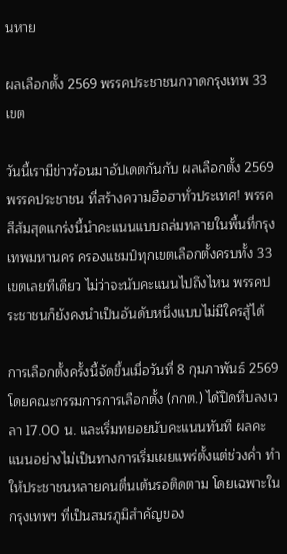นหาย

ผลเลือกตั้ง 2569 พรรคประชาชนกวาดกรุงเทพ 33 เขต

วันนี้เรามีข่าวร้อนมาอัปเดตกันกับ ผลเลือกตั้ง 2569 พรรคประชาชน ที่สร้างความฮือฮาทั่วประเทศ! พรรคสีส้มสุดแกร่งนี้นำคะแนนแบบถล่มทลายในพื้นที่กรุงเทพมหานคร ครองแชมป์ทุกเขตเลือกตั้งครบทั้ง 33 เขตเลยทีเดียว ไม่ว่าจะนับคะแนนไปถึงไหน พรรคประชาชนก็ยังคงนำเป็นอันดับหนึ่งแบบไม่มีใครสู้ได้

การเลือกตั้งครั้งนี้จัดขึ้นเมื่อวันที่ 8 กุมภาพันธ์ 2569 โดยคณะกรรมการการเลือกตั้ง (กกต.) ได้ปิดหีบลงเวลา 17.00 น. และเริ่มทยอยนับคะแนนทันที ผลคะแนนอย่างไม่เป็นทางการเริ่มเผยแพร่ตั้งแต่ช่วงค่ำ ทำให้ประชาชนหลายคนตื่นเต้นรอติดตาม โดยเฉพาะในกรุงเทพฯ ที่เป็นสมรภูมิสำคัญของ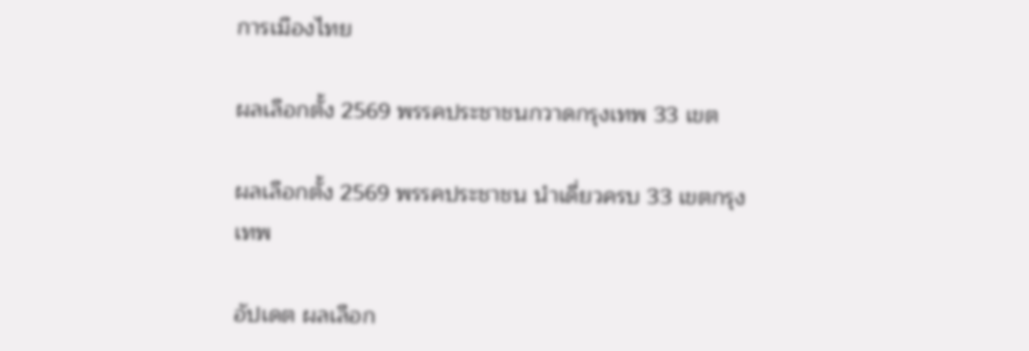การเมืองไทย

ผลเลือกตั้ง 2569 พรรคประชาชนกวาดกรุงเทพ 33 เขต

ผลเลือกตั้ง 2569 พรรคประชาชน นำเดี่ยวครบ 33 เขตกรุงเทพ

อัปเดต ผลเลือก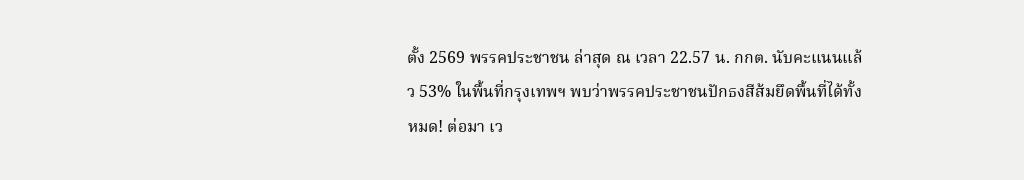ตั้ง 2569 พรรคประชาชน ล่าสุด ณ เวลา 22.57 น. กกต. นับคะแนนแล้ว 53% ในพื้นที่กรุงเทพฯ พบว่าพรรคประชาชนปักธงสีส้มยึดพื้นที่ได้ทั้งหมด! ต่อมา เว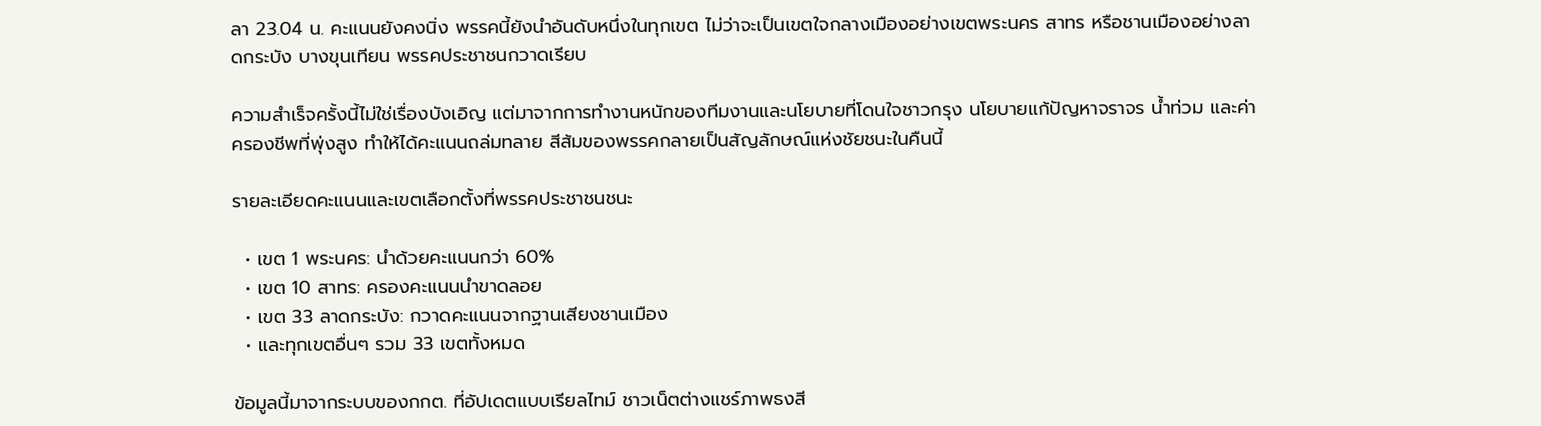ลา 23.04 น. คะแนนยังคงนิ่ง พรรคนี้ยังนำอันดับหนึ่งในทุกเขต ไม่ว่าจะเป็นเขตใจกลางเมืองอย่างเขตพระนคร สาทร หรือชานเมืองอย่างลาดกระบัง บางขุนเทียน พรรคประชาชนกวาดเรียบ

ความสำเร็จครั้งนี้ไม่ใช่เรื่องบังเอิญ แต่มาจากการทำงานหนักของทีมงานและนโยบายที่โดนใจชาวกรุง นโยบายแก้ปัญหาจราจร น้ำท่วม และค่าครองชีพที่พุ่งสูง ทำให้ได้คะแนนถล่มทลาย สีส้มของพรรคกลายเป็นสัญลักษณ์แห่งชัยชนะในคืนนี้

รายละเอียดคะแนนและเขตเลือกตั้งที่พรรคประชาชนชนะ

  • เขต 1 พระนคร: นำด้วยคะแนนกว่า 60%
  • เขต 10 สาทร: ครองคะแนนนำขาดลอย
  • เขต 33 ลาดกระบัง: กวาดคะแนนจากฐานเสียงชานเมือง
  • และทุกเขตอื่นๆ รวม 33 เขตทั้งหมด

ข้อมูลนี้มาจากระบบของกกต. ที่อัปเดตแบบเรียลไทม์ ชาวเน็ตต่างแชร์ภาพธงสี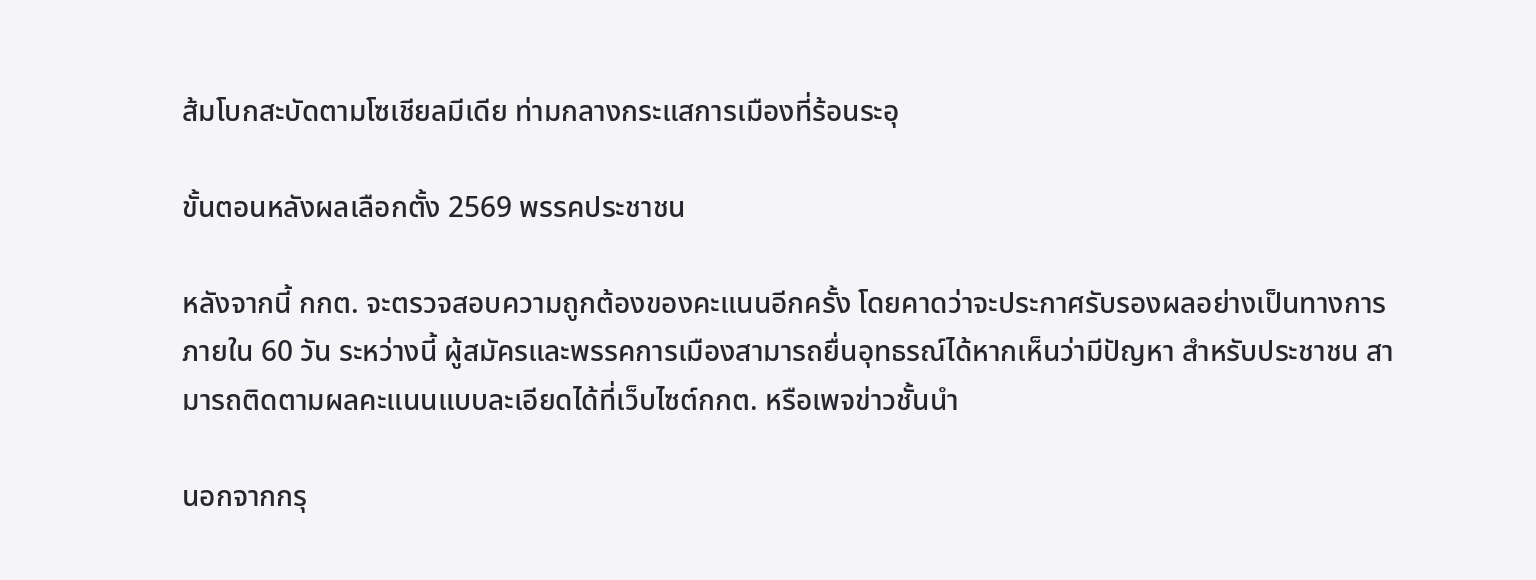ส้มโบกสะบัดตามโซเชียลมีเดีย ท่ามกลางกระแสการเมืองที่ร้อนระอุ

ขั้นตอนหลังผลเลือกตั้ง 2569 พรรคประชาชน

หลังจากนี้ กกต. จะตรวจสอบความถูกต้องของคะแนนอีกครั้ง โดยคาดว่าจะประกาศรับรองผลอย่างเป็นทางการภายใน 60 วัน ระหว่างนี้ ผู้สมัครและพรรคการเมืองสามารถยื่นอุทธรณ์ได้หากเห็นว่ามีปัญหา สำหรับประชาชน สามารถติดตามผลคะแนนแบบละเอียดได้ที่เว็บไซต์กกต. หรือเพจข่าวชั้นนำ

นอกจากกรุ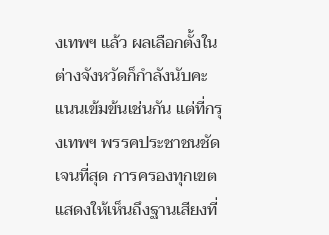งเทพฯ แล้ว ผลเลือกตั้งในต่างจังหวัดก็กำลังนับคะแนนเข้มข้นเช่นกัน แต่ที่กรุงเทพฯ พรรคประชาชนชัดเจนที่สุด การครองทุกเขตแสดงให้เห็นถึงฐานเสียงที่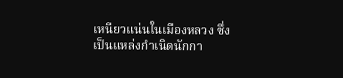เหนียวแน่นในเมืองหลวง ซึ่งเป็นแหล่งกำเนิดนักกา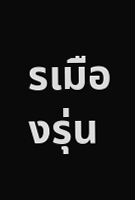รเมืองรุ่น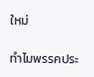ใหม่

ทำไมพรรคประ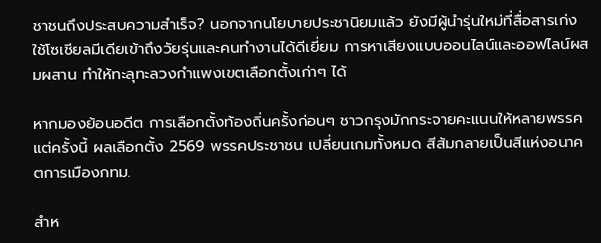ชาชนถึงประสบความสำเร็จ? นอกจากนโยบายประชานิยมแล้ว ยังมีผู้นำรุ่นใหม่ที่สื่อสารเก่ง ใช้โซเชียลมีเดียเข้าถึงวัยรุ่นและคนทำงานได้ดีเยี่ยม การหาเสียงแบบออนไลน์และออฟไลน์ผสมผสาน ทำให้ทะลุทะลวงกำแพงเขตเลือกตั้งเก่าๆ ได้

หากมองย้อนอดีต การเลือกตั้งท้องถิ่นครั้งก่อนๆ ชาวกรุงมักกระจายคะแนนให้หลายพรรค แต่ครั้งนี้ ผลเลือกตั้ง 2569 พรรคประชาชน เปลี่ยนเกมทั้งหมด สีส้มกลายเป็นสีแห่งอนาคตการเมืองกทม.

สำห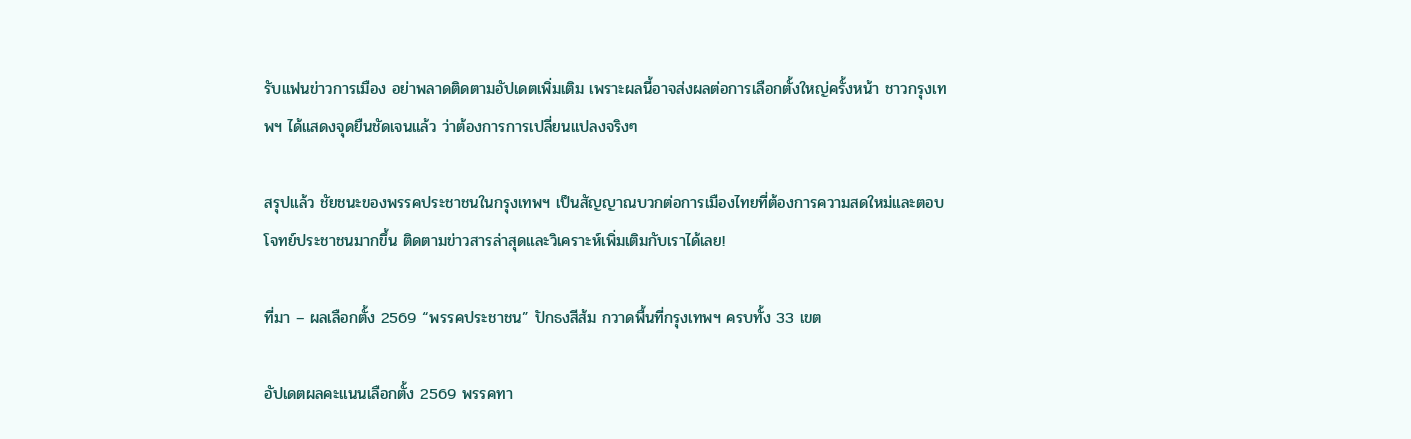รับแฟนข่าวการเมือง อย่าพลาดติดตามอัปเดตเพิ่มเติม เพราะผลนี้อาจส่งผลต่อการเลือกตั้งใหญ่ครั้งหน้า ชาวกรุงเทพฯ ได้แสดงจุดยืนชัดเจนแล้ว ว่าต้องการการเปลี่ยนแปลงจริงๆ

สรุปแล้ว ชัยชนะของพรรคประชาชนในกรุงเทพฯ เป็นสัญญาณบวกต่อการเมืองไทยที่ต้องการความสดใหม่และตอบโจทย์ประชาชนมากขึ้น ติดตามข่าวสารล่าสุดและวิเคราะห์เพิ่มเติมกับเราได้เลย!

ที่มา – ผลเลือกตั้ง 2569 “พรรคประชาชน” ปักธงสีส้ม กวาดพื้นที่กรุงเทพฯ ครบทั้ง 33 เขต

อัปเดตผลคะแนนเลือกตั้ง 2569 พรรคทา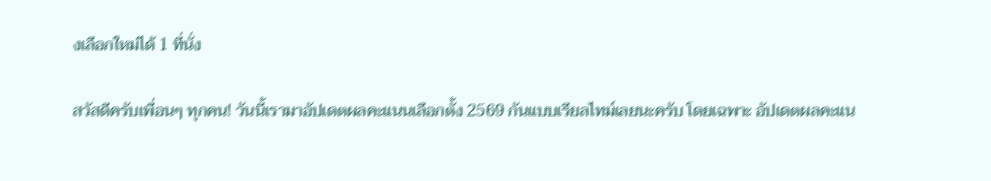งเลือกใหม่ได้ 1 ที่นั่ง

สวัสดีครับเพื่อนๆ ทุกคน! วันนี้เรามาอัปเดตผลคะแนนเลือกตั้ง 2569 กันแบบเรียลไทม์เลยนะครับ โดยเฉพาะ อัปเดตผลคะแน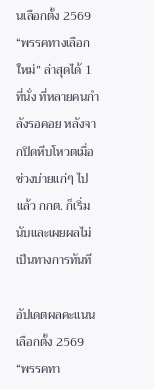นเลือกตั้ง 2569 “พรรคทางเลือกใหม่” ล่าสุดได้ 1 ที่นั่ง ที่หลายคนกำลังรอคอย หลังจากปิดหีบโหวตเมื่อช่วงบ่ายแก่ๆ ไปแล้ว กกต. ก็เริ่มนับและเผยผลไม่เป็นทางการทันที

อัปเดตผลคะแนนเลือกตั้ง 2569 “พรรคทา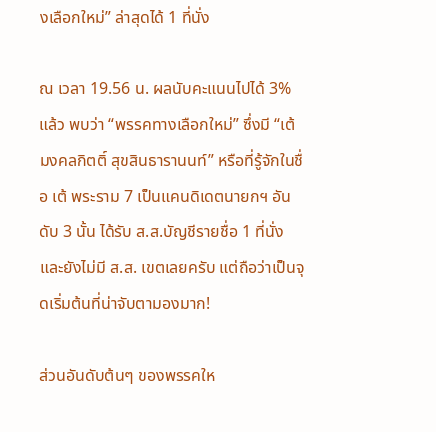งเลือกใหม่” ล่าสุดได้ 1 ที่นั่ง

ณ เวลา 19.56 น. ผลนับคะแนนไปได้ 3% แล้ว พบว่า “พรรคทางเลือกใหม่” ซึ่งมี “เต้ มงคลกิตติ์ สุขสินธารานนท์” หรือที่รู้จักในชื่อ เต้ พระราม 7 เป็นแคนดิเดตนายกฯ อันดับ 3 นั้น ได้รับ ส.ส.บัญชีรายชื่อ 1 ที่นั่ง และยังไม่มี ส.ส. เขตเลยครับ แต่ถือว่าเป็นจุดเริ่มต้นที่น่าจับตามองมาก!

ส่วนอันดับต้นๆ ของพรรคให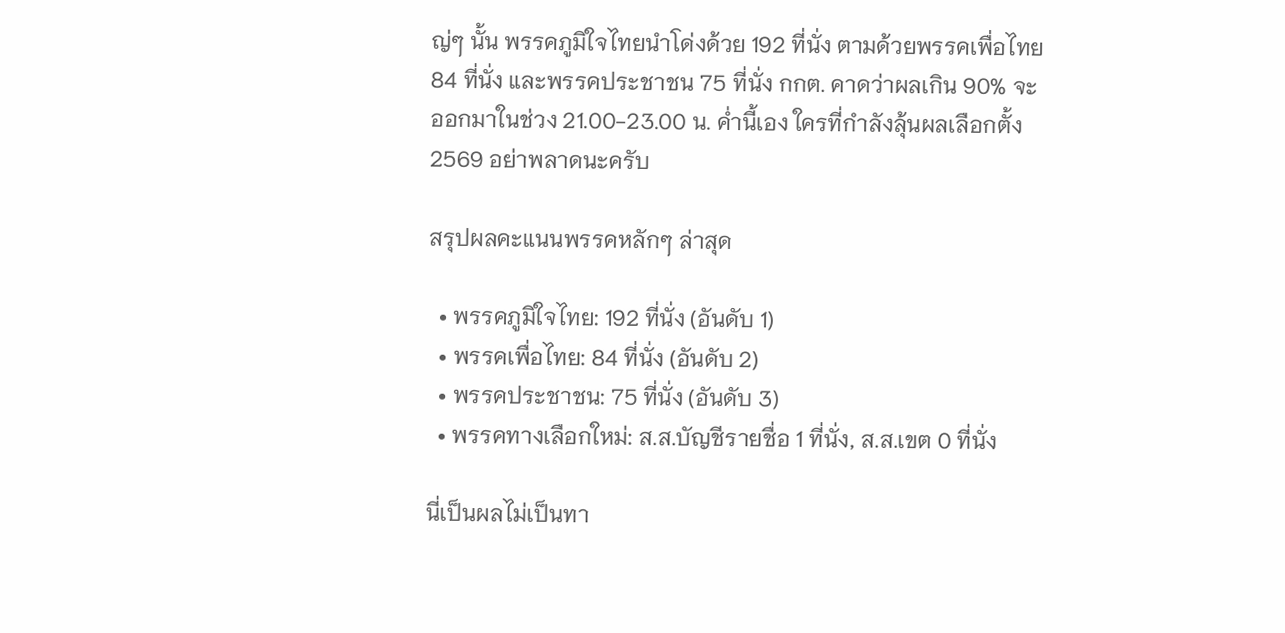ญ่ๆ นั้น พรรคภูมิใจไทยนำโด่งด้วย 192 ที่นั่ง ตามด้วยพรรคเพื่อไทย 84 ที่นั่ง และพรรคประชาชน 75 ที่นั่ง กกต. คาดว่าผลเกิน 90% จะออกมาในช่วง 21.00-23.00 น. ค่ำนี้เอง ใครที่กำลังลุ้นผลเลือกตั้ง 2569 อย่าพลาดนะครับ

สรุปผลคะแนนพรรคหลักๆ ล่าสุด

  • พรรคภูมิใจไทย: 192 ที่นั่ง (อันดับ 1)
  • พรรคเพื่อไทย: 84 ที่นั่ง (อันดับ 2)
  • พรรคประชาชน: 75 ที่นั่ง (อันดับ 3)
  • พรรคทางเลือกใหม่: ส.ส.บัญชีรายชื่อ 1 ที่นั่ง, ส.ส.เขต 0 ที่นั่ง

นี่เป็นผลไม่เป็นทา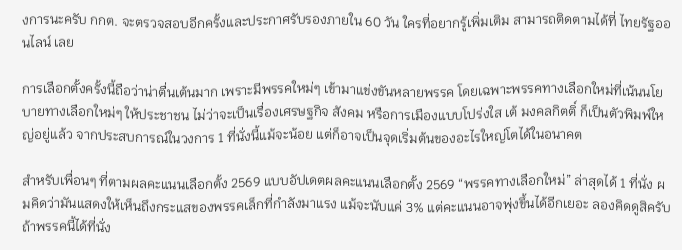งการนะครับ กกต. จะตรวจสอบอีกครั้งและประกาศรับรองภายใน 60 วัน ใครที่อยากรู้เพิ่มเติม สามารถติดตามได้ที่ ไทยรัฐออนไลน์ เลย

การเลือกตั้งครั้งนี้ถือว่าน่าตื่นเต้นมาก เพราะมีพรรคใหม่ๆ เข้ามาแข่งขันหลายพรรค โดยเฉพาะพรรคทางเลือกใหม่ที่เน้นนโยบายทางเลือกใหม่ๆ ให้ประชาชน ไม่ว่าจะเป็นเรื่องเศรษฐกิจ สังคม หรือการเมืองแบบโปร่งใส เต้ มงคลกิตติ์ ก็เป็นตัวพิมพ์ใหญ่อยู่แล้ว จากประสบการณ์ในวงการ 1 ที่นั่งนี้แม้จะน้อย แต่ก็อาจเป็นจุดเริ่มต้นของอะไรใหญ่โตได้ในอนาคต

สำหรับเพื่อนๆ ที่ตามผลคะแนนเลือกตั้ง 2569 แบบอัปเดตผลคะแนนเลือกตั้ง 2569 “พรรคทางเลือกใหม่” ล่าสุดได้ 1 ที่นั่ง ผมคิดว่ามันแสดงให้เห็นถึงกระแสของพรรคเล็กที่กำลังมาแรง แม้จะนับแค่ 3% แต่คะแนนอาจพุ่งขึ้นได้อีกเยอะ ลองคิดดูสิครับ ถ้าพรรคนี้ได้ที่นั่ง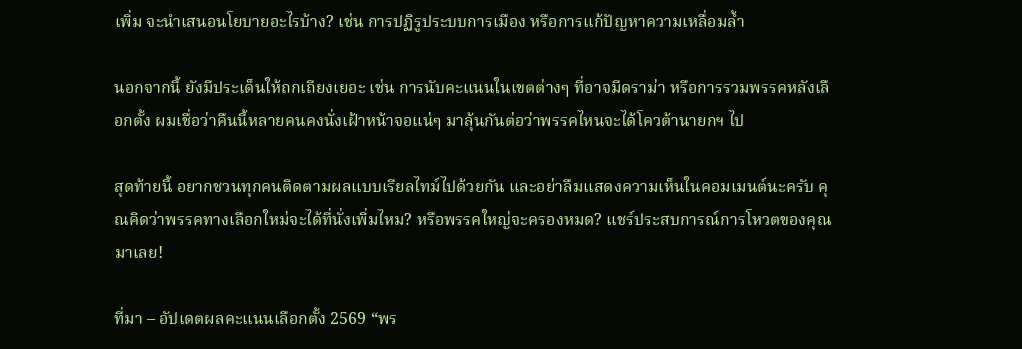เพิ่ม จะนำเสนอนโยบายอะไรบ้าง? เช่น การปฏิรูประบบการเมือง หรือการแก้ปัญหาความเหลื่อมล้ำ

นอกจากนี้ ยังมีประเด็นให้ถกเถียงเยอะ เช่น การนับคะแนนในเขตต่างๆ ที่อาจมีดราม่า หรือการรวมพรรคหลังเลือกตั้ง ผมเชื่อว่าคืนนี้หลายคนคงนั่งเฝ้าหน้าจอแน่ๆ มาลุ้นกันต่อว่าพรรคไหนจะได้โควต้านายกฯ ไป

สุดท้ายนี้ อยากชวนทุกคนติดตามผลแบบเรียลไทม์ไปด้วยกัน และอย่าลืมแสดงความเห็นในคอมเมนต์นะครับ คุณคิดว่าพรรคทางเลือกใหม่จะได้ที่นั่งเพิ่มไหม? หรือพรรคใหญ่จะครองหมด? แชร์ประสบการณ์การโหวตของคุณมาเลย!

ที่มา – อัปเดตผลคะแนนเลือกตั้ง 2569 “พร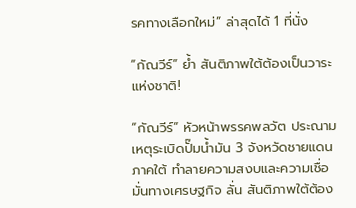รคทางเลือกใหม่” ล่าสุดได้ 1 ที่นั่ง

“กัณวีร์” ย้ำ สันติภาพใต้ต้องเป็นวาระแห่งชาติ!

“กัณวีร์” หัวหน้าพรรคพลวัต ประณามเหตุระเบิดปั๊มน้ำมัน 3 จังหวัดชายแดนภาคใต้ ทำลายความสงบและความเชื่อมั่นทางเศรษฐกิจ ลั่น สันติภาพใต้ต้อง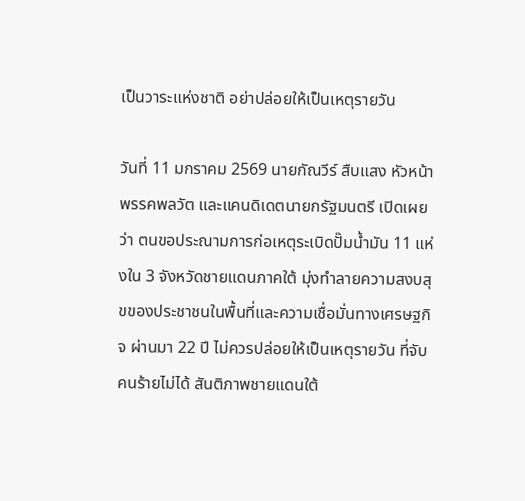เป็นวาระแห่งชาติ อย่าปล่อยให้เป็นเหตุรายวัน

วันที่ 11 มกราคม 2569 นายกัณวีร์ สืบแสง หัวหน้าพรรคพลวัต และแคนดิเดตนายกรัฐมนตรี เปิดเผยว่า ตนขอประณามการก่อเหตุระเบิดปั๊มน้ำมัน 11 แห่งใน 3 จังหวัดชายแดนภาคใต้ มุ่งทำลายความสงบสุขของประชาชนในพื้นที่และความเชื่อมั่นทางเศรษฐกิจ ผ่านมา 22 ปี ไม่ควรปล่อยให้เป็นเหตุรายวัน ที่จับคนร้ายไม่ได้ สันติภาพชายแดนใต้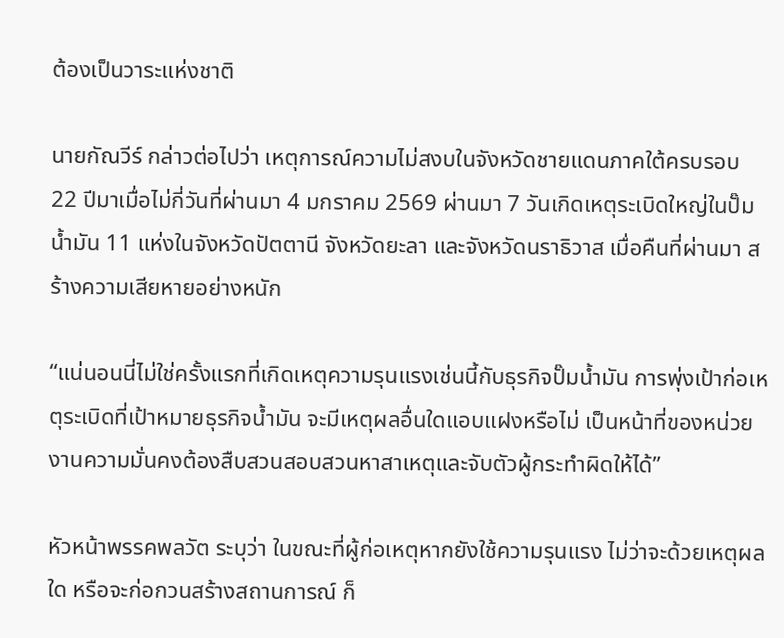ต้องเป็นวาระแห่งชาติ

นายกัณวีร์ กล่าวต่อไปว่า เหตุการณ์ความไม่สงบในจังหวัดชายแดนภาคใต้ครบรอบ 22 ปีมาเมื่อไม่กี่วันที่ผ่านมา 4 มกราคม 2569 ผ่านมา 7 วันเกิดเหตุระเบิดใหญ่ในปั๊มน้ำมัน 11 แห่งในจังหวัดปัตตานี จังหวัดยะลา และจังหวัดนราธิวาส เมื่อคืนที่ผ่านมา สร้างความเสียหายอย่างหนัก

“แน่นอนนี่ไม่ใช่ครั้งแรกที่เกิดเหตุความรุนแรงเช่นนี้กับธุรกิจปั๊มน้ำมัน การพุ่งเป้าก่อเหตุระเบิดที่เป้าหมายธุรกิจน้ำมัน จะมีเหตุผลอื่นใดแอบแฝงหรือไม่ เป็นหน้าที่ของหน่วยงานความมั่นคงต้องสืบสวนสอบสวนหาสาเหตุและจับตัวผู้กระทำผิดให้ได้”

หัวหน้าพรรคพลวัต ระบุว่า ในขณะที่ผู้ก่อเหตุหากยังใช้ความรุนแรง ไม่ว่าจะด้วยเหตุผลใด หรือจะก่อกวนสร้างสถานการณ์ ก็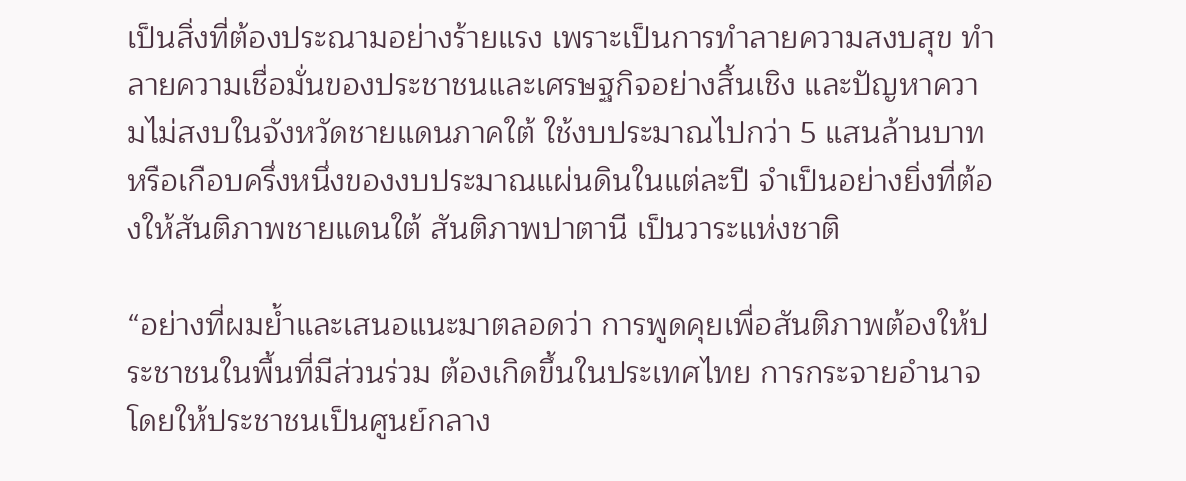เป็นสิ่งที่ต้องประณามอย่างร้ายแรง เพราะเป็นการทำลายความสงบสุข ทำลายความเชื่อมั่นของประชาชนและเศรษฐกิจอย่างสิ้นเชิง และปัญหาความไม่สงบในจังหวัดชายแดนภาคใต้ ใช้งบประมาณไปกว่า 5 แสนล้านบาท หรือเกือบครึ่งหนึ่งของงบประมาณแผ่นดินในแต่ละปี จำเป็นอย่างยิ่งที่ต้องให้สันติภาพชายแดนใต้ สันติภาพปาตานี เป็นวาระแห่งชาติ

“อย่างที่ผมย้ำและเสนอแนะมาตลอดว่า การพูดคุยเพื่อสันติภาพต้องให้ประชาชนในพื้นที่มีส่วนร่วม ต้องเกิดขึ้นในประเทศไทย การกระจายอำนาจโดยให้ประชาชนเป็นศูนย์กลาง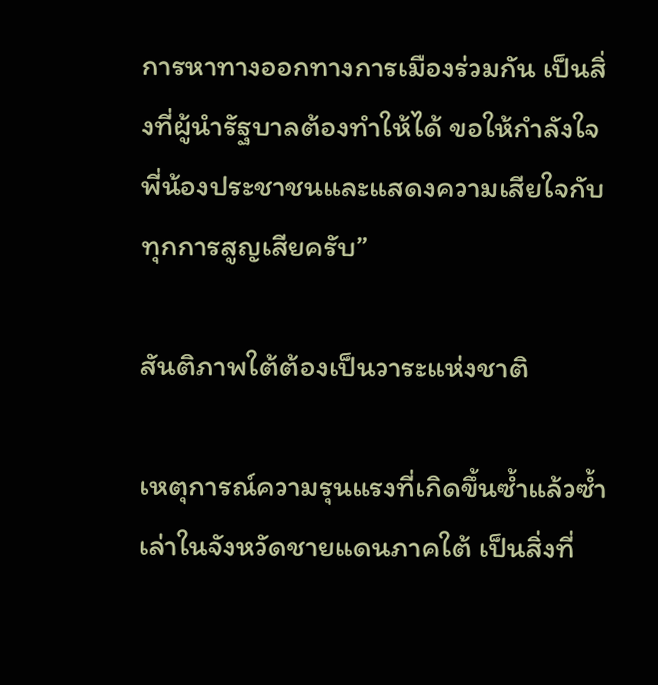การหาทางออกทางการเมืองร่วมกัน เป็นสิ่งที่ผู้นำรัฐบาลต้องทำให้ได้ ขอให้กำลังใจพี่น้องประชาชนและแสดงความเสียใจกับทุกการสูญเสียครับ”

สันติภาพใต้ต้องเป็นวาระแห่งชาติ

เหตุการณ์ความรุนแรงที่เกิดขึ้นซ้ำแล้วซ้ำเล่าในจังหวัดชายแดนภาคใต้ เป็นสิ่งที่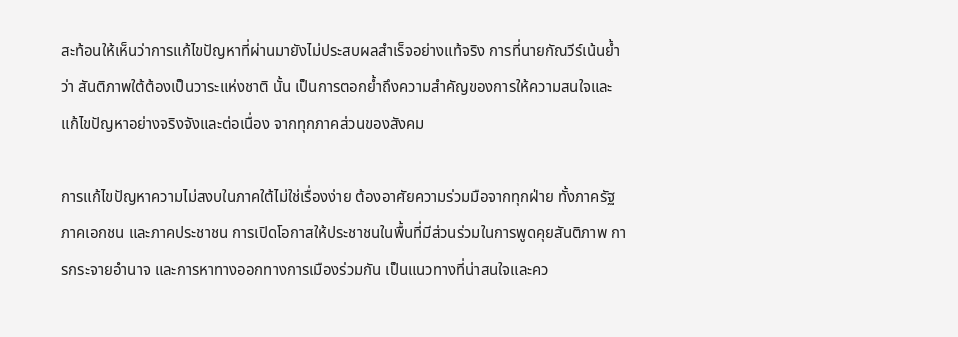สะท้อนให้เห็นว่าการแก้ไขปัญหาที่ผ่านมายังไม่ประสบผลสำเร็จอย่างแท้จริง การที่นายกัณวีร์เน้นย้ำว่า สันติภาพใต้ต้องเป็นวาระแห่งชาติ นั้น เป็นการตอกย้ำถึงความสำคัญของการให้ความสนใจและแก้ไขปัญหาอย่างจริงจังและต่อเนื่อง จากทุกภาคส่วนของสังคม

การแก้ไขปัญหาความไม่สงบในภาคใต้ไม่ใช่เรื่องง่าย ต้องอาศัยความร่วมมือจากทุกฝ่าย ทั้งภาครัฐ ภาคเอกชน และภาคประชาชน การเปิดโอกาสให้ประชาชนในพื้นที่มีส่วนร่วมในการพูดคุยสันติภาพ การกระจายอำนาจ และการหาทางออกทางการเมืองร่วมกัน เป็นแนวทางที่น่าสนใจและคว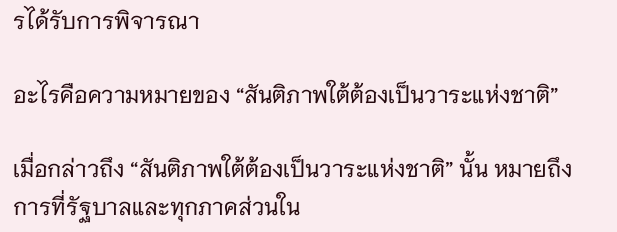รได้รับการพิจารณา

อะไรคือความหมายของ “สันติภาพใต้ต้องเป็นวาระแห่งชาติ”

เมื่อกล่าวถึง “สันติภาพใต้ต้องเป็นวาระแห่งชาติ” นั้น หมายถึงการที่รัฐบาลและทุกภาคส่วนใน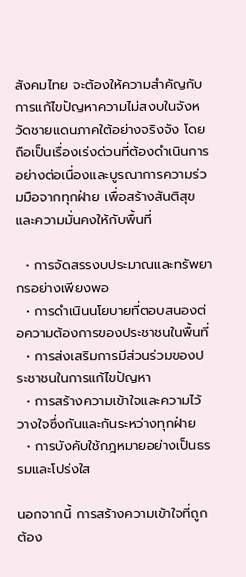สังคมไทย จะต้องให้ความสำคัญกับการแก้ไขปัญหาความไม่สงบในจังหวัดชายแดนภาคใต้อย่างจริงจัง โดยถือเป็นเรื่องเร่งด่วนที่ต้องดำเนินการอย่างต่อเนื่องและบูรณาการความร่วมมือจากทุกฝ่าย เพื่อสร้างสันติสุขและความมั่นคงให้กับพื้นที่

  • การจัดสรรงบประมาณและทรัพยากรอย่างเพียงพอ
  • การดำเนินนโยบายที่ตอบสนองต่อความต้องการของประชาชนในพื้นที่
  • การส่งเสริมการมีส่วนร่วมของประชาชนในการแก้ไขปัญหา
  • การสร้างความเข้าใจและความไว้วางใจซึ่งกันและกันระหว่างทุกฝ่าย
  • การบังคับใช้กฎหมายอย่างเป็นธรรมและโปร่งใส

นอกจากนี้ การสร้างความเข้าใจที่ถูกต้อง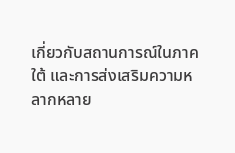เกี่ยวกับสถานการณ์ในภาคใต้ และการส่งเสริมความหลากหลาย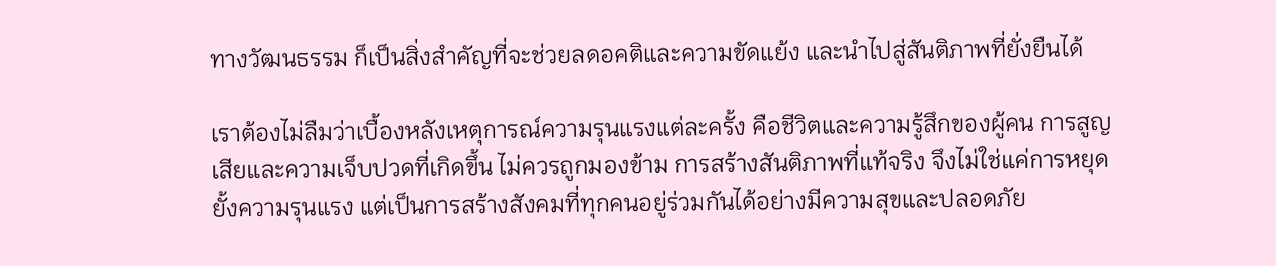ทางวัฒนธรรม ก็เป็นสิ่งสำคัญที่จะช่วยลดอคติและความขัดแย้ง และนำไปสู่สันติภาพที่ยั่งยืนได้

เราต้องไม่ลืมว่าเบื้องหลังเหตุการณ์ความรุนแรงแต่ละครั้ง คือชีวิตและความรู้สึกของผู้คน การสูญเสียและความเจ็บปวดที่เกิดขึ้น ไม่ควรถูกมองข้าม การสร้างสันติภาพที่แท้จริง จึงไม่ใช่แค่การหยุดยั้งความรุนแรง แต่เป็นการสร้างสังคมที่ทุกคนอยู่ร่วมกันได้อย่างมีความสุขและปลอดภัย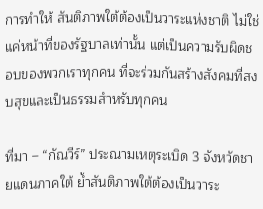การทำให้ สันติภาพใต้ต้องเป็นวาระแห่งชาติ ไม่ใช่แค่หน้าที่ของรัฐบาลเท่านั้น แต่เป็นความรับผิดชอบของพวกเราทุกคน ที่จะร่วมกันสร้างสังคมที่สงบสุขและเป็นธรรมสำหรับทุกคน

ที่มา – “กัณวีร์” ประณามเหตุระเบิด 3 จังหวัดชายแดนภาคใต้ ย้ำสันติภาพใต้ต้องเป็นวาระ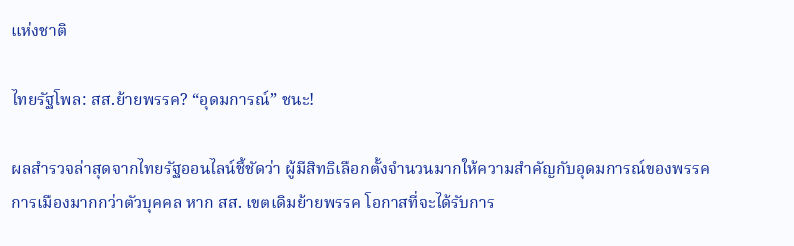แห่งชาติ

ไทยรัฐโพล: สส.ย้ายพรรค? “อุดมการณ์” ชนะ!

ผลสำรวจล่าสุดจากไทยรัฐออนไลน์ชี้ชัดว่า ผู้มีสิทธิเลือกตั้งจำนวนมากให้ความสำคัญกับอุดมการณ์ของพรรคการเมืองมากกว่าตัวบุคคล หาก สส. เขตเดิมย้ายพรรค โอกาสที่จะได้รับการ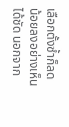เลือกตั้งซ้ำก็ลดน้อยลงอย่างเห็นได้ชัด นอกจาก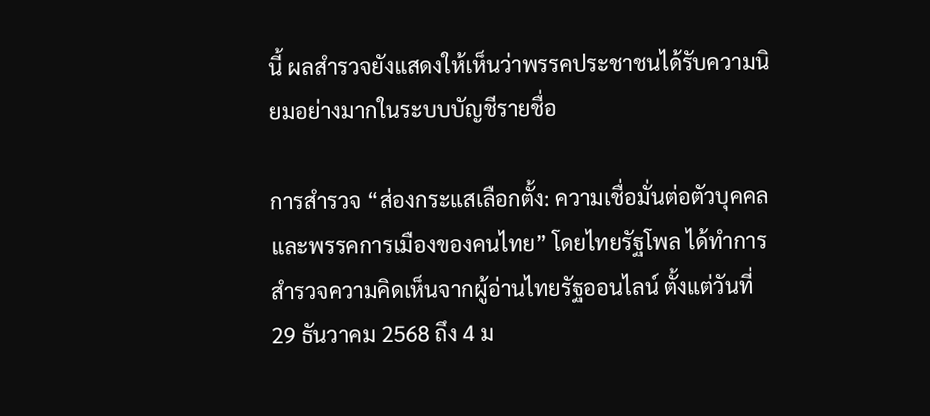นี้ ผลสำรวจยังแสดงให้เห็นว่าพรรคประชาชนได้รับความนิยมอย่างมากในระบบบัญชีรายชื่อ

การสำรวจ “ส่องกระแสเลือกตั้ง: ความเชื่อมั่นต่อตัวบุคคลและพรรคการเมืองของคนไทย” โดยไทยรัฐโพล ได้ทำการสำรวจความคิดเห็นจากผู้อ่านไทยรัฐออนไลน์ ตั้งแต่วันที่ 29 ธันวาคม 2568 ถึง 4 ม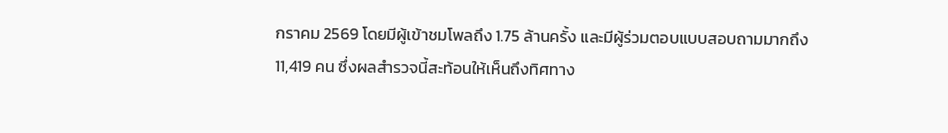กราคม 2569 โดยมีผู้เข้าชมโพลถึง 1.75 ล้านครั้ง และมีผู้ร่วมตอบแบบสอบถามมากถึง 11,419 คน ซึ่งผลสำรวจนี้สะท้อนให้เห็นถึงทิศทาง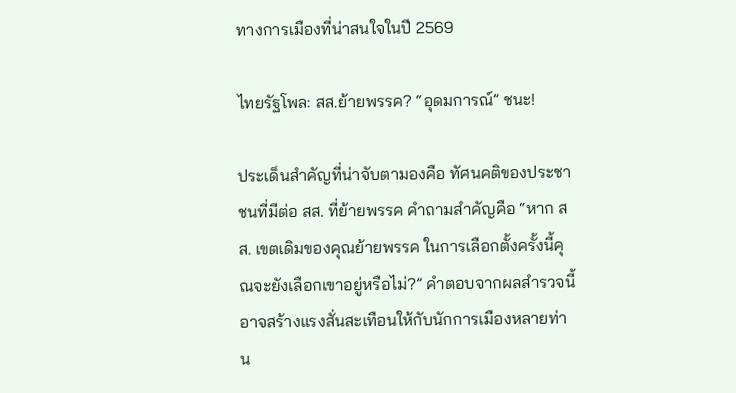ทางการเมืองที่น่าสนใจในปี 2569

ไทยรัฐโพล: สส.ย้ายพรรค? “อุดมการณ์” ชนะ!

ประเด็นสำคัญที่น่าจับตามองคือ ทัศนคติของประชาชนที่มีต่อ สส. ที่ย้ายพรรค คำถามสำคัญคือ “หาก สส. เขตเดิมของคุณย้ายพรรค ในการเลือกตั้งครั้งนี้คุณจะยังเลือกเขาอยู่หรือไม่?” คำตอบจากผลสำรวจนี้อาจสร้างแรงสั่นสะเทือนให้กับนักการเมืองหลายท่าน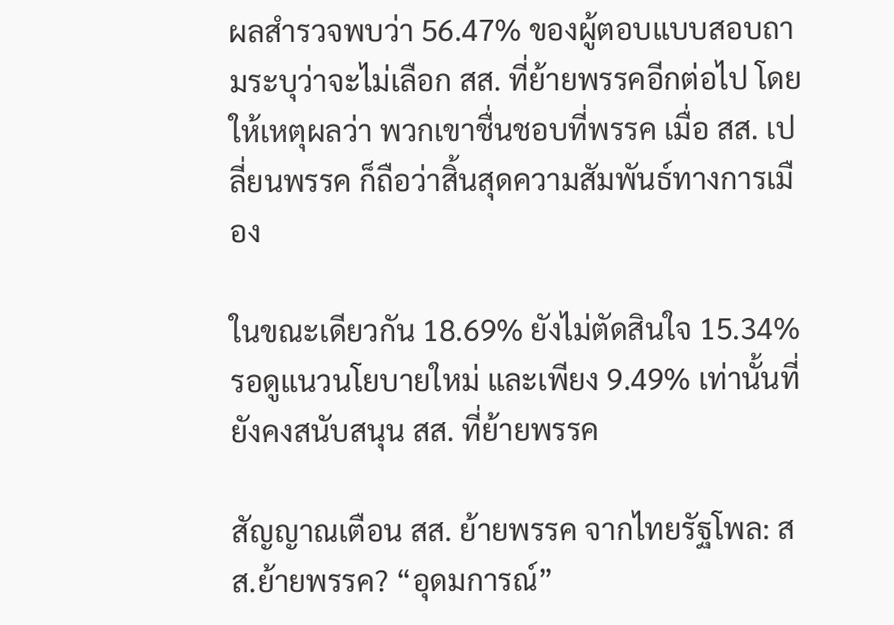ผลสำรวจพบว่า 56.47% ของผู้ตอบแบบสอบถามระบุว่าจะไม่เลือก สส. ที่ย้ายพรรคอีกต่อไป โดยให้เหตุผลว่า พวกเขาชื่นชอบที่พรรค เมื่อ สส. เปลี่ยนพรรค ก็ถือว่าสิ้นสุดความสัมพันธ์ทางการเมือง

ในขณะเดียวกัน 18.69% ยังไม่ตัดสินใจ 15.34% รอดูแนวนโยบายใหม่ และเพียง 9.49% เท่านั้นที่ยังคงสนับสนุน สส. ที่ย้ายพรรค

สัญญาณเตือน สส. ย้ายพรรค จากไทยรัฐโพล: สส.ย้ายพรรค? “อุดมการณ์”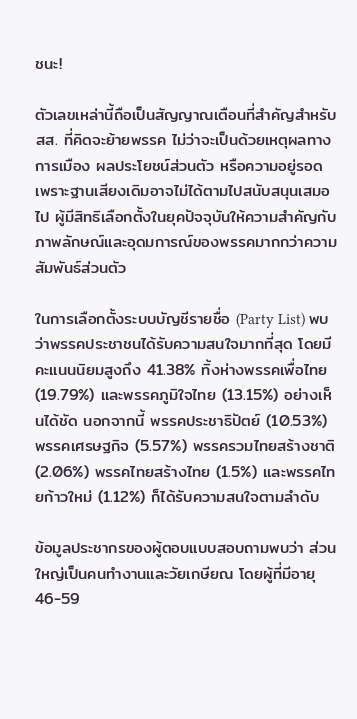ชนะ!

ตัวเลขเหล่านี้ถือเป็นสัญญาณเตือนที่สำคัญสำหรับ สส. ที่คิดจะย้ายพรรค ไม่ว่าจะเป็นด้วยเหตุผลทางการเมือง ผลประโยชน์ส่วนตัว หรือความอยู่รอด เพราะฐานเสียงเดิมอาจไม่ได้ตามไปสนับสนุนเสมอไป ผู้มีสิทธิเลือกตั้งในยุคปัจจุบันให้ความสำคัญกับภาพลักษณ์และอุดมการณ์ของพรรคมากกว่าความสัมพันธ์ส่วนตัว

ในการเลือกตั้งระบบบัญชีรายชื่อ (Party List) พบว่าพรรคประชาชนได้รับความสนใจมากที่สุด โดยมีคะแนนนิยมสูงถึง 41.38% ทิ้งห่างพรรคเพื่อไทย (19.79%) และพรรคภูมิใจไทย (13.15%) อย่างเห็นได้ชัด นอกจากนี้ พรรคประชาธิปัตย์ (10.53%) พรรคเศรษฐกิจ (5.57%) พรรครวมไทยสร้างชาติ (2.06%) พรรคไทยสร้างไทย (1.5%) และพรรคไทยก้าวใหม่ (1.12%) ก็ได้รับความสนใจตามลำดับ

ข้อมูลประชากรของผู้ตอบแบบสอบถามพบว่า ส่วนใหญ่เป็นคนทำงานและวัยเกษียณ โดยผู้ที่มีอายุ 46-59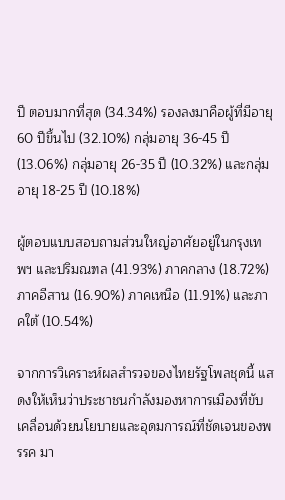ปี ตอบมากที่สุด (34.34%) รองลงมาคือผู้ที่มีอายุ 60 ปีขึ้นไป (32.10%) กลุ่มอายุ 36-45 ปี (13.06%) กลุ่มอายุ 26-35 ปี (10.32%) และกลุ่มอายุ 18-25 ปี (10.18%)

ผู้ตอบแบบสอบถามส่วนใหญ่อาศัยอยู่ในกรุงเทพฯ และปริมณฑล (41.93%) ภาคกลาง (18.72%) ภาคอีสาน (16.90%) ภาคเหนือ (11.91%) และภาคใต้ (10.54%)

จากการวิเคราะห์ผลสำรวจของไทยรัฐโพลชุดนี้ แสดงให้เห็นว่าประชาชนกำลังมองหาการเมืองที่ขับเคลื่อนด้วยนโยบายและอุดมการณ์ที่ชัดเจนของพรรค มา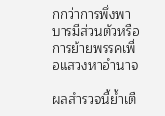กกว่าการพึ่งพาบารมีส่วนตัวหรือการย้ายพรรคเพื่อแสวงหาอำนาจ

ผลสำรวจนี้ย้ำเตื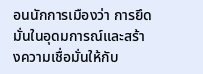อนนักการเมืองว่า การยึดมั่นในอุดมการณ์และสร้างความเชื่อมั่นให้กับ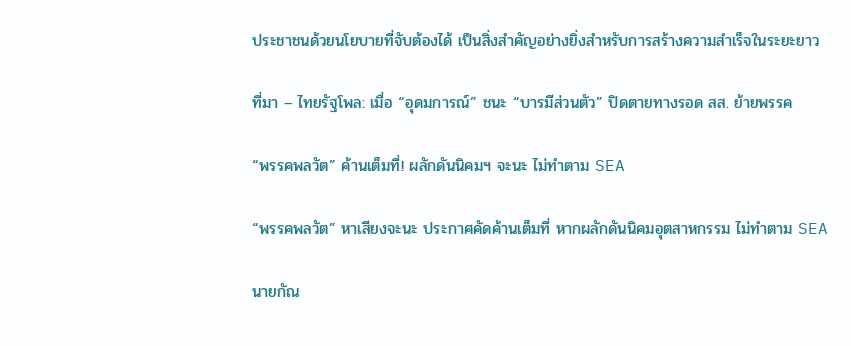ประชาชนด้วยนโยบายที่จับต้องได้ เป็นสิ่งสำคัญอย่างยิ่งสำหรับการสร้างความสำเร็จในระยะยาว

ที่มา – ไทยรัฐโพล: เมื่อ “อุดมการณ์” ชนะ “บารมีส่วนตัว” ปิดตายทางรอด สส. ย้ายพรรค

“พรรคพลวัต” ค้านเต็มที่! ผลักดันนิคมฯ จะนะ ไม่ทำตาม SEA

“พรรคพลวัต” หาเสียงจะนะ ประกาศคัดค้านเต็มที่ หากผลักดันนิคมอุตสาหกรรม ไม่ทำตาม SEA

นายกัณ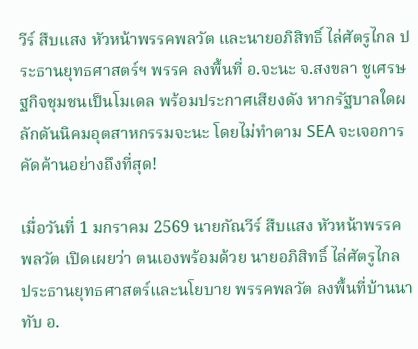วีร์ สืบแสง หัวหน้าพรรคพลวัต และนายอภิสิทธิ์ ไล่ศัตรูไกล ประธานยุทธศาสตร์ฯ พรรค ลงพื้นที่ อ.จะนะ จ.สงขลา ชูเศรษฐกิจชุมชนเป็นโมเดล พร้อมประกาศเสียงดัง หากรัฐบาลใดผลักดันนิคมอุตสาหกรรมจะนะ โดยไม่ทำตาม SEA จะเจอการคัดค้านอย่างถึงที่สุด!

เมื่อวันที่ 1 มกราคม 2569 นายกัณวีร์ สืบแสง หัวหน้าพรรคพลวัต เปิดเผยว่า ตนเองพร้อมด้วย นายอภิสิทธิ์ ไล่ศัตรูไกล ประธานยุทธศาสตร์และนโยบาย พรรคพลวัต ลงพื้นที่บ้านนาทับ อ.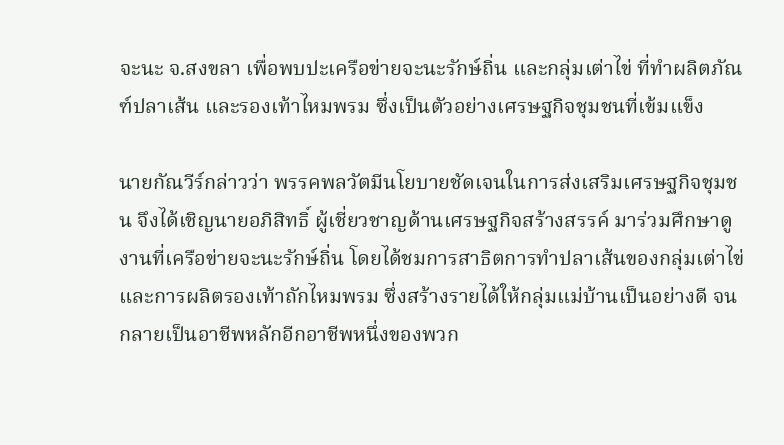จะนะ จ.สงขลา เพื่อพบปะเครือข่ายจะนะรักษ์ถิ่น และกลุ่มเต่าไข่ ที่ทำผลิตภัณฑ์ปลาเส้น และรองเท้าไหมพรม ซึ่งเป็นตัวอย่างเศรษฐกิจชุมชนที่เข้มแข็ง

นายกัณวีร์กล่าวว่า พรรคพลวัตมีนโยบายชัดเจนในการส่งเสริมเศรษฐกิจชุมชน จึงได้เชิญนายอภิสิทธิ์ ผู้เชี่ยวชาญด้านเศรษฐกิจสร้างสรรค์ มาร่วมศึกษาดูงานที่เครือข่ายจะนะรักษ์ถิ่น โดยได้ชมการสาธิตการทำปลาเส้นของกลุ่มเต่าไข่ และการผลิตรองเท้าถักไหมพรม ซึ่งสร้างรายได้ให้กลุ่มแม่บ้านเป็นอย่างดี จนกลายเป็นอาชีพหลักอีกอาชีพหนึ่งของพวก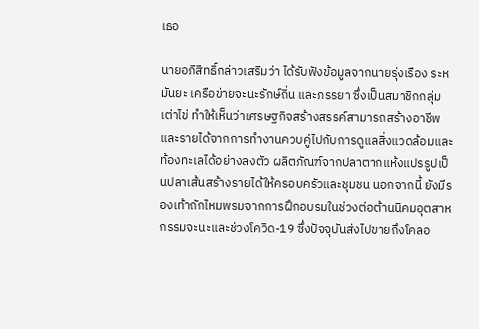เธอ

นายอภิสิทธิ์กล่าวเสริมว่า ได้รับฟังข้อมูลจากนายรุ่งเรือง ระหมันยะ เครือข่ายจะนะรักษ์ถิ่น และภรรยา ซึ่งเป็นสมาชิกกลุ่มเต่าไข่ ทำให้เห็นว่าเศรษฐกิจสร้างสรรค์สามารถสร้างอาชีพและรายได้จากการทำงานควบคู่ไปกับการดูแลสิ่งแวดล้อมและท้องทะเลได้อย่างลงตัว ผลิตภัณฑ์จากปลาตากแห้งแปรรูปเป็นปลาเส้นสร้างรายได้ให้ครอบครัวและชุมชน นอกจากนี้ ยังมีรองเท้าถักไหมพรมจากการฝึกอบรมในช่วงต่อต้านนิคมอุตสาหกรรมจะนะและช่วงโควิด-19 ซึ่งปัจจุบันส่งไปขายถึงโคลอ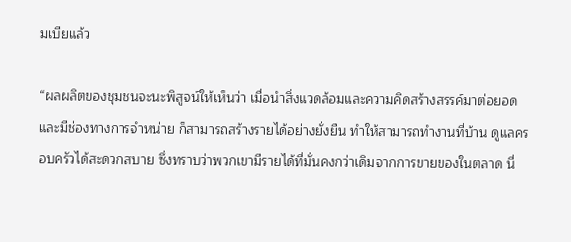มเบียแล้ว

“ผลผลิตของชุมชนจะนะพิสูจน์ให้เห็นว่า เมื่อนำสิ่งแวดล้อมและความคิดสร้างสรรค์มาต่อยอดและมีช่องทางการจำหน่าย ก็สามารถสร้างรายได้อย่างยั่งยืน ทำให้สามารถทำงานที่บ้าน ดูแลครอบครัวได้สะดวกสบาย ซึ่งทราบว่าพวกเขามีรายได้ที่มั่นคงกว่าเดิมจากการขายของในตลาด นี่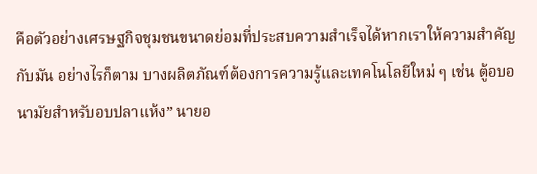คือตัวอย่างเศรษฐกิจชุมชนขนาดย่อมที่ประสบความสำเร็จได้หากเราให้ความสำคัญกับมัน อย่างไรก็ตาม บางผลิตภัณฑ์ต้องการความรู้และเทคโนโลยีใหม่ ๆ เช่น ตู้อบอนามัยสำหรับอบปลาแห้ง” นายอ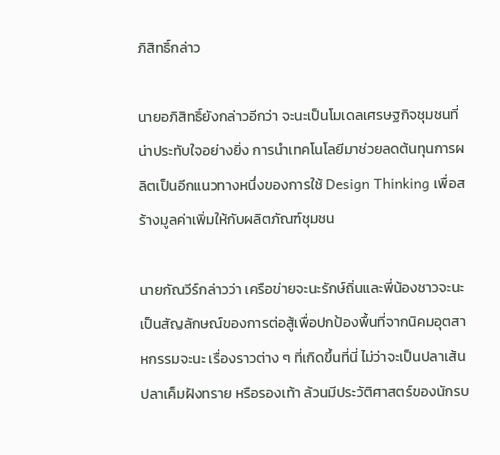ภิสิทธิ์กล่าว

นายอภิสิทธิ์ยังกล่าวอีกว่า จะนะเป็นโมเดลเศรษฐกิจชุมชนที่น่าประทับใจอย่างยิ่ง การนำเทคโนโลยีมาช่วยลดต้นทุนการผลิตเป็นอีกแนวทางหนึ่งของการใช้ Design Thinking เพื่อสร้างมูลค่าเพิ่มให้กับผลิตภัณฑ์ชุมชน

นายกัณวีร์กล่าวว่า เครือข่ายจะนะรักษ์ถิ่นและพี่น้องชาวจะนะเป็นสัญลักษณ์ของการต่อสู้เพื่อปกป้องพื้นที่จากนิคมอุตสาหกรรมจะนะ เรื่องราวต่าง ๆ ที่เกิดขึ้นที่นี่ ไม่ว่าจะเป็นปลาเส้น ปลาเค็มฝังทราย หรือรองเท้า ล้วนมีประวัติศาสตร์ของนักรบ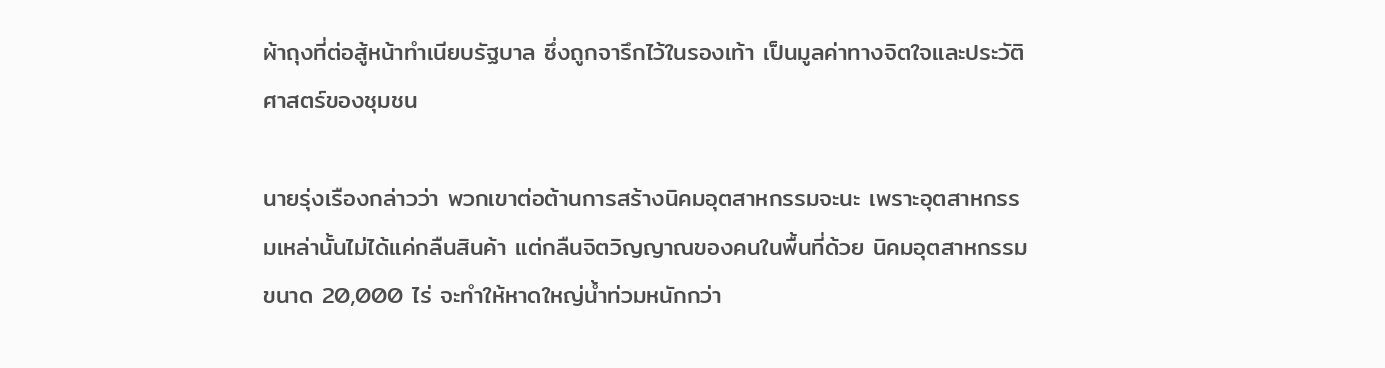ผ้าถุงที่ต่อสู้หน้าทำเนียบรัฐบาล ซึ่งถูกจารึกไว้ในรองเท้า เป็นมูลค่าทางจิตใจและประวัติศาสตร์ของชุมชน

นายรุ่งเรืองกล่าวว่า พวกเขาต่อต้านการสร้างนิคมอุตสาหกรรมจะนะ เพราะอุตสาหกรรมเหล่านั้นไม่ได้แค่กลืนสินค้า แต่กลืนจิตวิญญาณของคนในพื้นที่ด้วย นิคมอุตสาหกรรมขนาด 20,000 ไร่ จะทำให้หาดใหญ่น้ำท่วมหนักกว่า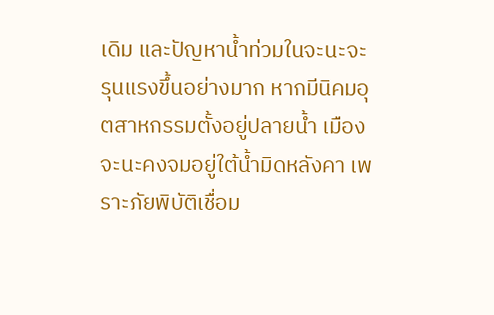เดิม และปัญหาน้ำท่วมในจะนะจะรุนแรงขึ้นอย่างมาก หากมีนิคมอุตสาหกรรมตั้งอยู่ปลายน้ำ เมืองจะนะคงจมอยู่ใต้น้ำมิดหลังคา เพราะภัยพิบัติเชื่อม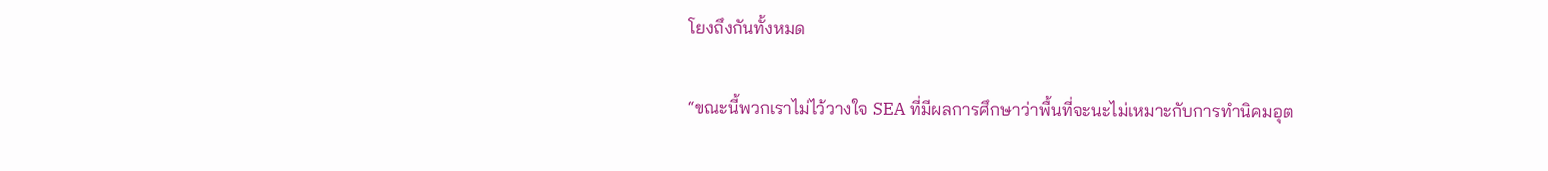โยงถึงกันทั้งหมด

“ขณะนี้พวกเราไม่ไว้วางใจ SEA ที่มีผลการศึกษาว่าพื้นที่จะนะไม่เหมาะกับการทำนิคมอุต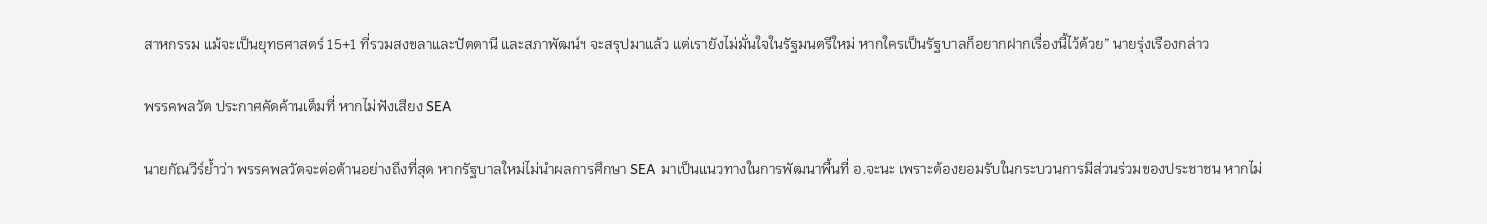สาหกรรม แม้จะเป็นยุทธศาสตร์ 15+1 ที่รวมสงขลาและปัตตานี และสภาพัฒน์ฯ จะสรุปมาแล้ว แต่เรายังไม่มั่นใจในรัฐมนตรีใหม่ หากใครเป็นรัฐบาลก็อยากฝากเรื่องนี้ไว้ด้วย” นายรุ่งเรืองกล่าว

พรรคพลวัต ประกาศคัดค้านเต็มที่ หากไม่ฟังเสียง SEA

นายกัณวีร์ย้ำว่า พรรคพลวัตจะต่อต้านอย่างถึงที่สุด หากรัฐบาลใหม่ไม่นำผลการศึกษา SEA มาเป็นแนวทางในการพัฒนาพื้นที่ อ.จะนะ เพราะต้องยอมรับในกระบวนการมีส่วนร่วมของประชาชน หากไม่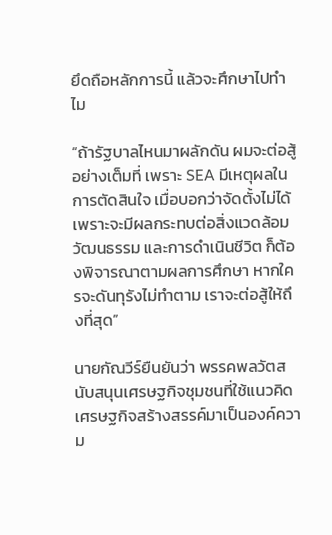ยึดถือหลักการนี้ แล้วจะศึกษาไปทำไม

“ถ้ารัฐบาลไหนมาผลักดัน ผมจะต่อสู้อย่างเต็มที่ เพราะ SEA มีเหตุผลในการตัดสินใจ เมื่อบอกว่าจัดตั้งไม่ได้เพราะจะมีผลกระทบต่อสิ่งแวดล้อม วัฒนธรรม และการดำเนินชีวิต ก็ต้องพิจารณาตามผลการศึกษา หากใครจะดันทุรังไม่ทำตาม เราจะต่อสู้ให้ถึงที่สุด”

นายกัณวีร์ยืนยันว่า พรรคพลวัตสนับสนุนเศรษฐกิจชุมชนที่ใช้แนวคิดเศรษฐกิจสร้างสรรค์มาเป็นองค์ความ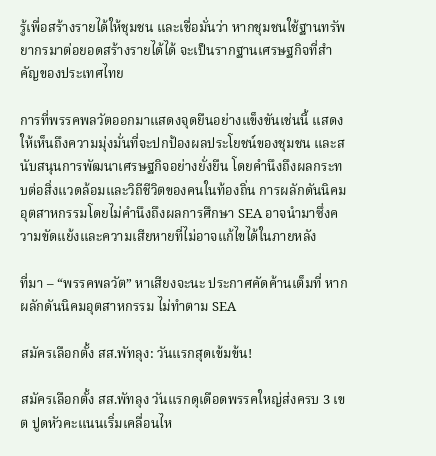รู้เพื่อสร้างรายได้ให้ชุมชน และเชื่อมั่นว่า หากชุมชนใช้ฐานทรัพยากรมาต่อยอดสร้างรายได้ได้ จะเป็นรากฐานเศรษฐกิจที่สำคัญของประเทศไทย

การที่พรรคพลวัตออกมาแสดงจุดยืนอย่างแข็งขันเช่นนี้ แสดงให้เห็นถึงความมุ่งมั่นที่จะปกป้องผลประโยชน์ของชุมชน และสนับสนุนการพัฒนาเศรษฐกิจอย่างยั่งยืน โดยคำนึงถึงผลกระทบต่อสิ่งแวดล้อมและวิถีชีวิตของคนในท้องถิ่น การผลักดันนิคมอุตสาหกรรมโดยไม่คำนึงถึงผลการศึกษา SEA อาจนำมาซึ่งความขัดแย้งและความเสียหายที่ไม่อาจแก้ไขได้ในภายหลัง

ที่มา – “พรรคพลวัต” หาเสียงจะนะ ประกาศคัดค้านเต็มที่ หากผลักดันนิคมอุตสาหกรรม ไม่ทำตาม SEA

สมัครเลือกตั้ง สส.พัทลุง: วันแรกสุดเข้มข้น!

สมัครเลือกตั้ง สส.พัทลุง วันแรกดุเดือดพรรคใหญ่ส่งครบ 3 เขต ปูดหัวคะแนนเริ่มเคลื่อนไห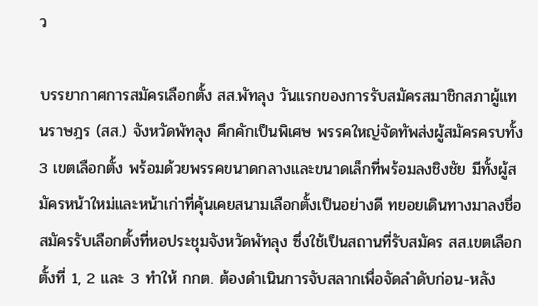ว

บรรยากาศการสมัครเลือกตั้ง สส.พัทลุง วันแรกของการรับสมัครสมาชิกสภาผู้แทนราษฎร (สส.) จังหวัดพัทลุง คึกคักเป็นพิเศษ พรรคใหญ่จัดทัพส่งผู้สมัครครบทั้ง 3 เขตเลือกตั้ง พร้อมด้วยพรรคขนาดกลางและขนาดเล็กที่พร้อมลงชิงชัย มีทั้งผู้สมัครหน้าใหม่และหน้าเก่าที่คุ้นเคยสนามเลือกตั้งเป็นอย่างดี ทยอยเดินทางมาลงชื่อสมัครรับเลือกตั้งที่หอประชุมจังหวัดพัทลุง ซึ่งใช้เป็นสถานที่รับสมัคร สส.เขตเลือกตั้งที่ 1, 2 และ 3 ทำให้ กกต. ต้องดำเนินการจับสลากเพื่อจัดลำดับก่อน-หลัง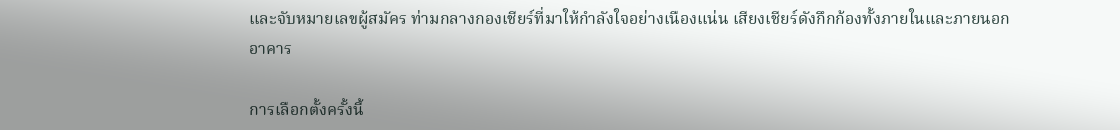และจับหมายเลขผู้สมัคร ท่ามกลางกองเชียร์ที่มาให้กำลังใจอย่างเนืองแน่น เสียงเชียร์ดังกึกก้องทั้งภายในและภายนอกอาคาร

การเลือกตั้งครั้งนี้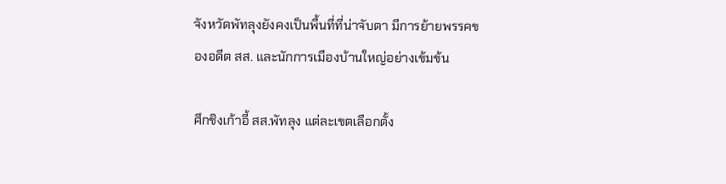จังหวัดพัทลุงยังคงเป็นพื้นที่ที่น่าจับตา มีการย้ายพรรคของอดีต สส. และนักการเมืองบ้านใหญ่อย่างเข้มข้น

ศึกชิงเก้าอี้ สส.พัทลุง แต่ละเขตเลือกตั้ง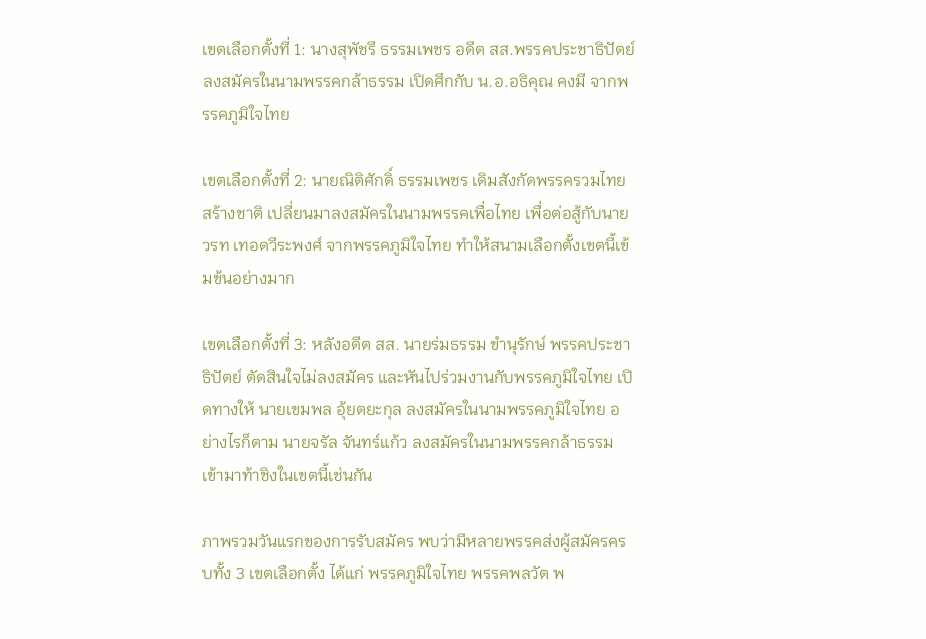เขตเลือกตั้งที่ 1: นางสุพัชรี ธรรมเพชร อดีต สส.พรรคประชาธิปัตย์ ลงสมัครในนามพรรคกล้าธรรม เปิดศึกกับ น.อ.อธิคุณ คงมี จากพรรคภูมิใจไทย

เขตเลือกตั้งที่ 2: นายณิติศักดิ์ ธรรมเพชร เดิมสังกัดพรรครวมไทยสร้างชาติ เปลี่ยนมาลงสมัครในนามพรรคเพื่อไทย เพื่อต่อสู้กับนายวรท เทอดวีระพงศ์ จากพรรคภูมิใจไทย ทำให้สนามเลือกตั้งเขตนี้เข้มข้นอย่างมาก

เขตเลือกตั้งที่ 3: หลังอดีต สส. นายร่มธรรม ขำนุรักษ์ พรรคประชาธิปัตย์ ตัดสินใจไม่ลงสมัคร และหันไปร่วมงานกับพรรคภูมิใจไทย เปิดทางให้ นายเขมพล อุ้ยตยะกุล ลงสมัครในนามพรรคภูมิใจไทย อย่างไรก็ตาม นายจรัล จันทร์แก้ว ลงสมัครในนามพรรคกล้าธรรม เข้ามาท้าชิงในเขตนี้เช่นกัน

ภาพรวมวันแรกของการรับสมัคร พบว่ามีหลายพรรคส่งผู้สมัครครบทั้ง 3 เขตเลือกตั้ง ได้แก่ พรรคภูมิใจไทย พรรคพลวัต พ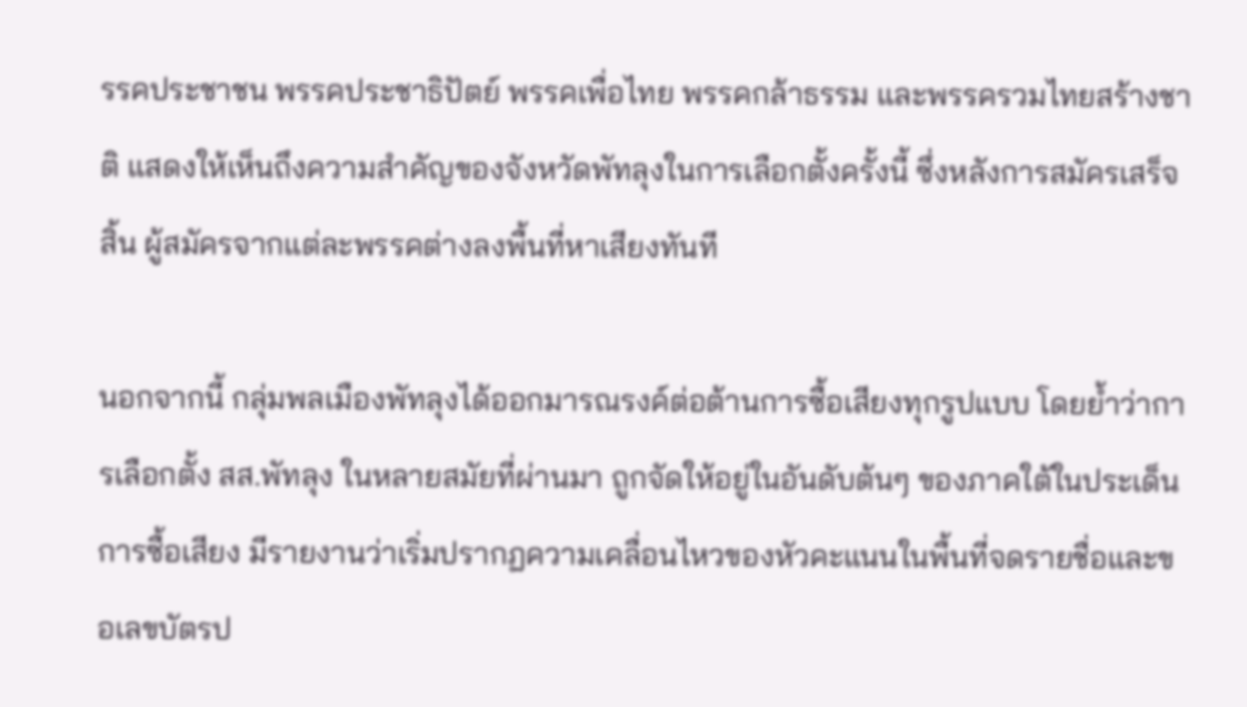รรคประชาชน พรรคประชาธิปัตย์ พรรคเพื่อไทย พรรคกล้าธรรม และพรรครวมไทยสร้างชาติ แสดงให้เห็นถึงความสำคัญของจังหวัดพัทลุงในการเลือกตั้งครั้งนี้ ซึ่งหลังการสมัครเสร็จสิ้น ผู้สมัครจากแต่ละพรรคต่างลงพื้นที่หาเสียงทันที

นอกจากนี้ กลุ่มพลเมืองพัทลุงได้ออกมารณรงค์ต่อต้านการซื้อเสียงทุกรูปแบบ โดยย้ำว่าการเลือกตั้ง สส.พัทลุง ในหลายสมัยที่ผ่านมา ถูกจัดให้อยู่ในอันดับต้นๆ ของภาคใต้ในประเด็นการซื้อเสียง มีรายงานว่าเริ่มปรากฏความเคลื่อนไหวของหัวคะแนนในพื้นที่จดรายชื่อและขอเลขบัตรป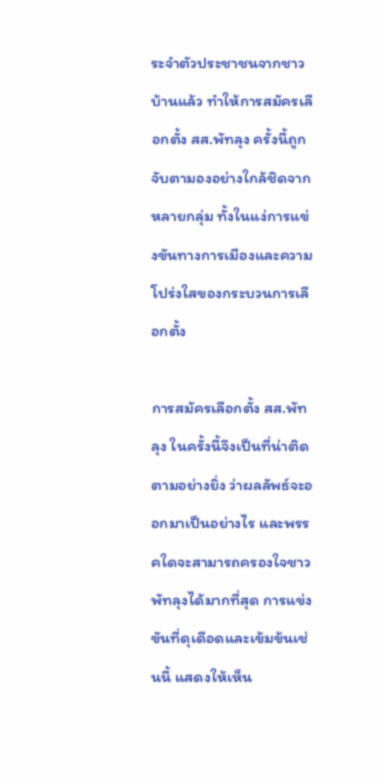ระจำตัวประชาชนจากชาวบ้านแล้ว ทำให้การสมัครเลือกตั้ง สส.พัทลุง ครั้งนี้ถูกจับตามองอย่างใกล้ชิดจากหลายกลุ่ม ทั้งในแง่การแข่งขันทางการเมืองและความโปร่งใสของกระบวนการเลือกตั้ง

การสมัครเลือกตั้ง สส.พัทลุง ในครั้งนี้จึงเป็นที่น่าติดตามอย่างยิ่ง ว่าผลลัพธ์จะออกมาเป็นอย่างไร และพรรคใดจะสามารถครองใจชาวพัทลุงได้มากที่สุด การแข่งขันที่ดุเดือดและเข้มข้นเช่นนี้ แสดงให้เห็น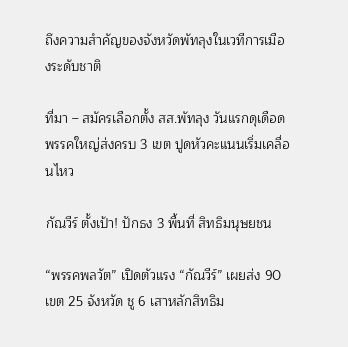ถึงความสำคัญของจังหวัดพัทลุงในเวทีการเมืองระดับชาติ

ที่มา – สมัครเลือกตั้ง สส.พัทลุง วันแรกดุเดือดพรรคใหญ่ส่งครบ 3 เขต ปูดหัวคะแนนเริ่มเคลื่อนไหว

กัณวีร์ ตั้งเป้า! ปักธง 3 พื้นที่ สิทธิมนุษยชน

“พรรคพลวัต” เปิดตัวแรง “กัณวีร์” เผยส่ง 90 เขต 25 จังหวัด ชู 6 เสาหลักสิทธิม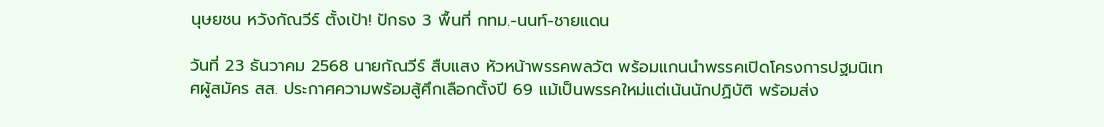นุษยชน หวังกัณวีร์ ตั้งเป้า! ปักธง 3 พื้นที่ กทม.-นนท์-ชายแดน

วันที่ 23 ธันวาคม 2568 นายกัณวีร์ สืบแสง หัวหน้าพรรคพลวัต พร้อมแกนนำพรรคเปิดโครงการปฐมนิเทศผู้สมัคร สส. ประกาศความพร้อมสู้ศึกเลือกตั้งปี 69 แม้เป็นพรรคใหม่แต่เน้นนักปฏิบัติ พร้อมส่ง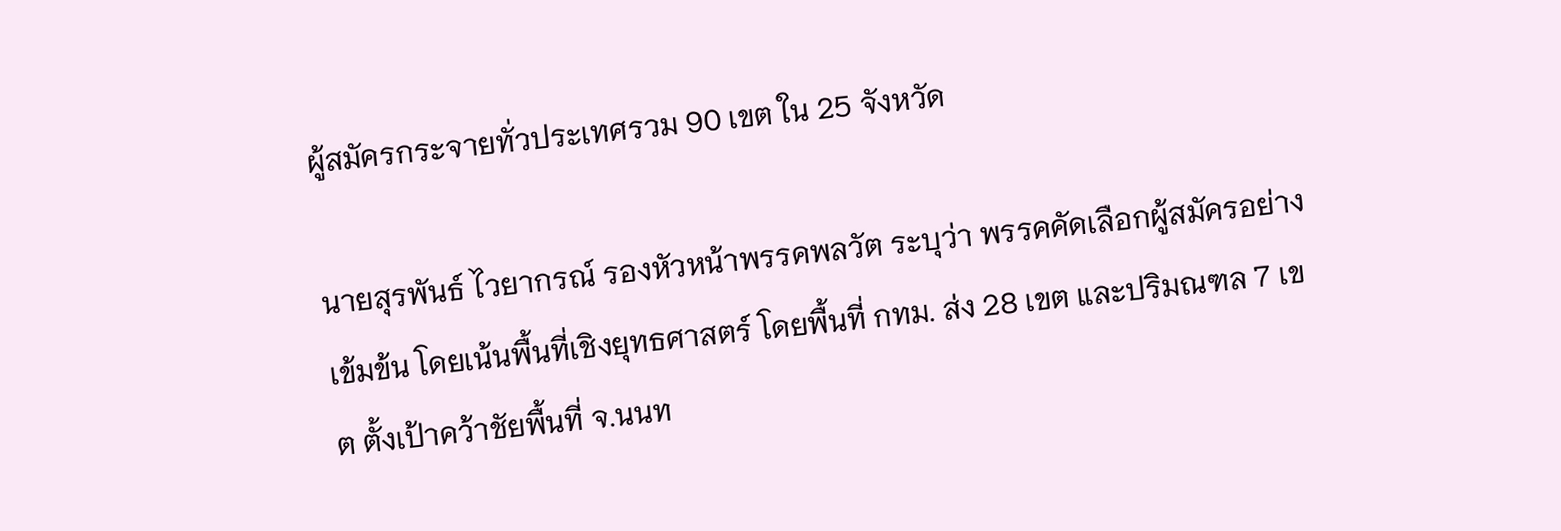ผู้สมัครกระจายทั่วประเทศรวม 90 เขต ใน 25 จังหวัด

นายสุรพันธ์ ไวยากรณ์ รองหัวหน้าพรรคพลวัต ระบุว่า พรรคคัดเลือกผู้สมัครอย่างเข้มข้น โดยเน้นพื้นที่เชิงยุทธศาสตร์ โดยพื้นที่ กทม. ส่ง 28 เขต และปริมณฑล 7 เขต ตั้งเป้าคว้าชัยพื้นที่ จ.นนท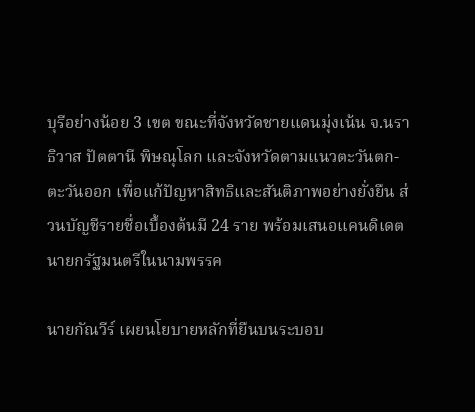บุรีอย่างน้อย 3 เขต ขณะที่จังหวัดชายแดนมุ่งเน้น จ.นราธิวาส ปัตตานี พิษณุโลก และจังหวัดตามแนวตะวันตก-ตะวันออก เพื่อแก้ปัญหาสิทธิและสันติภาพอย่างยั่งยืน ส่วนบัญชีรายชื่อเบื้องต้นมี 24 ราย พร้อมเสนอแคนดิเดตนายกรัฐมนตรีในนามพรรค

นายกัณวีร์ เผยนโยบายหลักที่ยืนบนระบอบ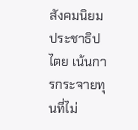สังคมนิยมประชาธิปไตย เน้นการกระจายทุนที่ไม่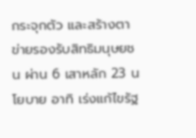กระจุกตัว และสร้างตาข่ายรองรับสิทธิมนุษยชน ผ่าน 6 เสาหลัก 23 นโยบาย อาทิ เร่งแก้ไขรัฐ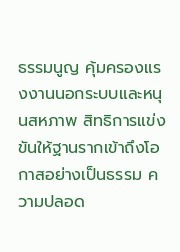ธรรมนูญ คุ้มครองแรงงานนอกระบบและหนุนสหภาพ สิทธิการแข่งขันให้ฐานรากเข้าถึงโอกาสอย่างเป็นธรรม ความปลอด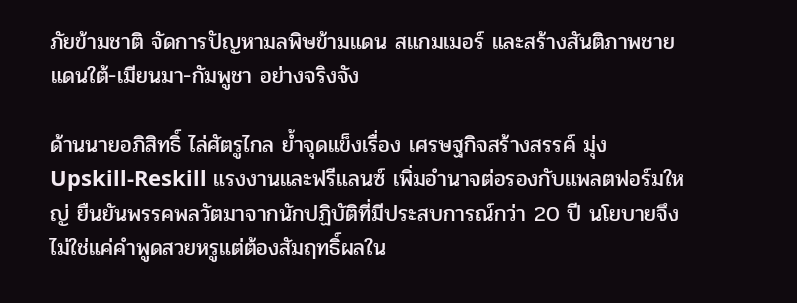ภัยข้ามชาติ จัดการปัญหามลพิษข้ามแดน สแกมเมอร์ และสร้างสันติภาพชายแดนใต้-เมียนมา-กัมพูชา อย่างจริงจัง

ด้านนายอภิสิทธิ์ ไล่ศัตรูไกล ย้ำจุดแข็งเรื่อง เศรษฐกิจสร้างสรรค์ มุ่ง Upskill-Reskill แรงงานและฟรีแลนซ์ เพิ่มอำนาจต่อรองกับแพลตฟอร์มใหญ่ ยืนยันพรรคพลวัตมาจากนักปฏิบัติที่มีประสบการณ์กว่า 20 ปี นโยบายจึงไม่ใช่แค่คำพูดสวยหรูแต่ต้องสัมฤทธิ์ผลใน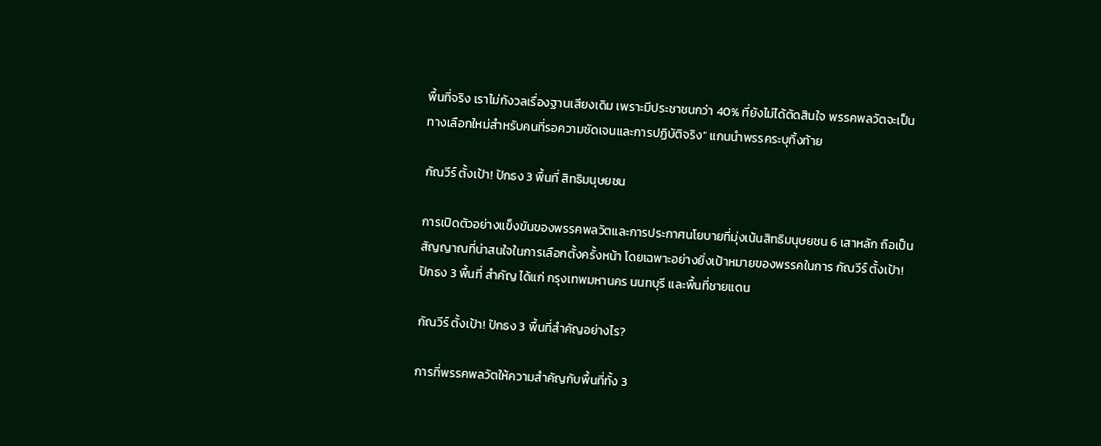พื้นที่จริง เราไม่กังวลเรื่องฐานเสียงเดิม เพราะมีประชาชนกว่า 40% ที่ยังไม่ได้ตัดสินใจ พรรคพลวัตจะเป็นทางเลือกใหม่สำหรับคนที่รอความชัดเจนและการปฏิบัติจริง” แกนนำพรรคระบุทิ้งท้าย

กัณวีร์ ตั้งเป้า! ปักธง 3 พื้นที่ สิทธิมนุษยชน

การเปิดตัวอย่างแข็งขันของพรรคพลวัตและการประกาศนโยบายที่มุ่งเน้นสิทธิมนุษยชน 6 เสาหลัก ถือเป็นสัญญาณที่น่าสนใจในการเลือกตั้งครั้งหน้า โดยเฉพาะอย่างยิ่งเป้าหมายของพรรคในการ กัณวีร์ ตั้งเป้า! ปักธง 3 พื้นที่ สำคัญ ได้แก่ กรุงเทพมหานคร นนทบุรี และพื้นที่ชายแดน

กัณวีร์ ตั้งเป้า! ปักธง 3 พื้นที่สำคัญอย่างไร?

การที่พรรคพลวัตให้ความสำคัญกับพื้นที่ทั้ง 3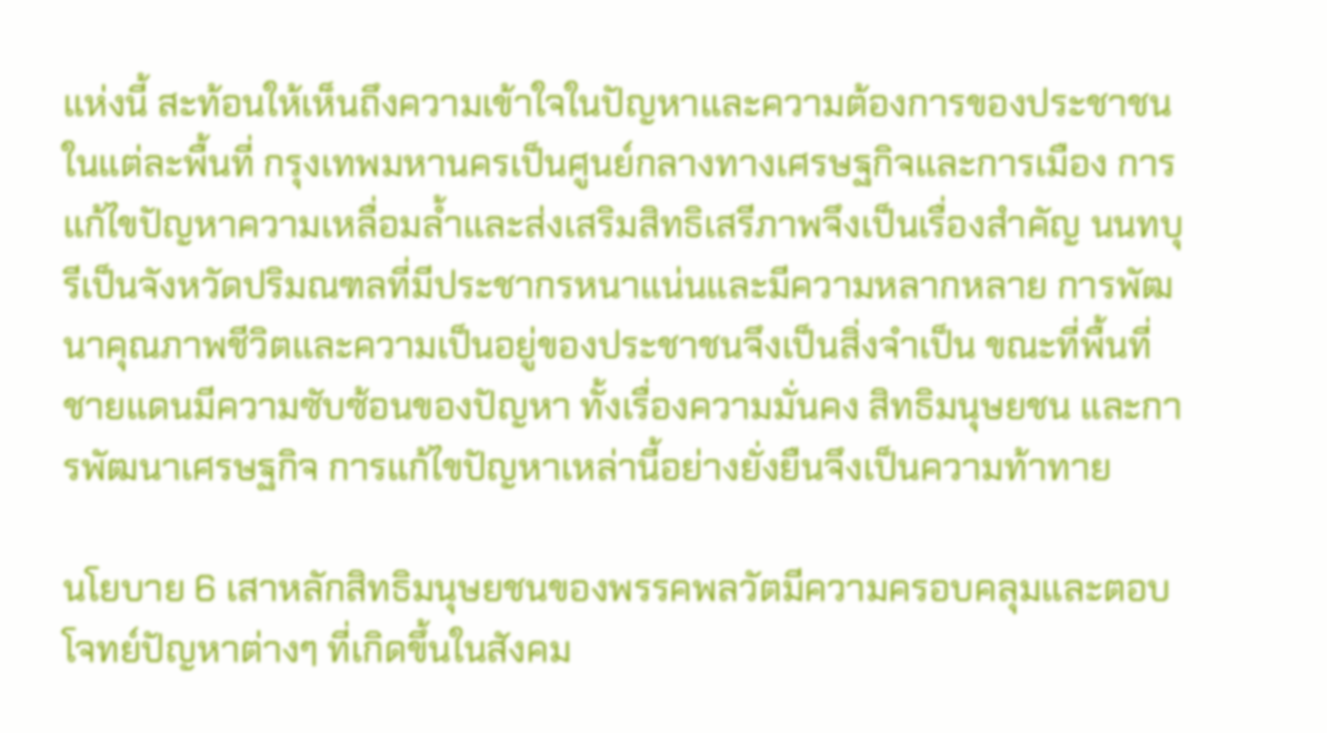แห่งนี้ สะท้อนให้เห็นถึงความเข้าใจในปัญหาและความต้องการของประชาชนในแต่ละพื้นที่ กรุงเทพมหานครเป็นศูนย์กลางทางเศรษฐกิจและการเมือง การแก้ไขปัญหาความเหลื่อมล้ำและส่งเสริมสิทธิเสรีภาพจึงเป็นเรื่องสำคัญ นนทบุรีเป็นจังหวัดปริมณฑลที่มีประชากรหนาแน่นและมีความหลากหลาย การพัฒนาคุณภาพชีวิตและความเป็นอยู่ของประชาชนจึงเป็นสิ่งจำเป็น ขณะที่พื้นที่ชายแดนมีความซับซ้อนของปัญหา ทั้งเรื่องความมั่นคง สิทธิมนุษยชน และการพัฒนาเศรษฐกิจ การแก้ไขปัญหาเหล่านี้อย่างยั่งยืนจึงเป็นความท้าทาย

นโยบาย 6 เสาหลักสิทธิมนุษยชนของพรรคพลวัตมีความครอบคลุมและตอบโจทย์ปัญหาต่างๆ ที่เกิดขึ้นในสังคม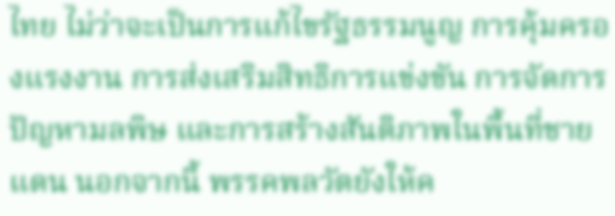ไทย ไม่ว่าจะเป็นการแก้ไขรัฐธรรมนูญ การคุ้มครองแรงงาน การส่งเสริมสิทธิการแข่งขัน การจัดการปัญหามลพิษ และการสร้างสันติภาพในพื้นที่ชายแดน นอกจากนี้ พรรคพลวัตยังให้ค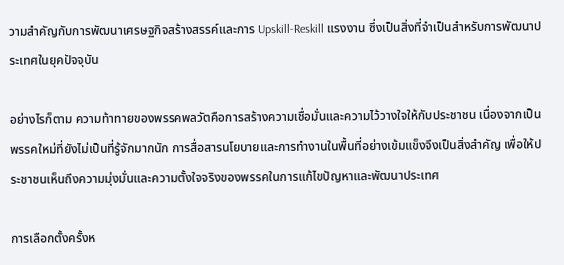วามสำคัญกับการพัฒนาเศรษฐกิจสร้างสรรค์และการ Upskill-Reskill แรงงาน ซึ่งเป็นสิ่งที่จำเป็นสำหรับการพัฒนาประเทศในยุคปัจจุบัน

อย่างไรก็ตาม ความท้าทายของพรรคพลวัตคือการสร้างความเชื่อมั่นและความไว้วางใจให้กับประชาชน เนื่องจากเป็นพรรคใหม่ที่ยังไม่เป็นที่รู้จักมากนัก การสื่อสารนโยบายและการทำงานในพื้นที่อย่างเข้มแข็งจึงเป็นสิ่งสำคัญ เพื่อให้ประชาชนเห็นถึงความมุ่งมั่นและความตั้งใจจริงของพรรคในการแก้ไขปัญหาและพัฒนาประเทศ

การเลือกตั้งครั้งห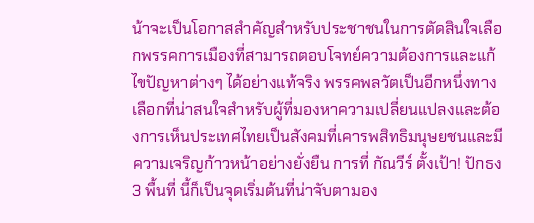น้าจะเป็นโอกาสสำคัญสำหรับประชาชนในการตัดสินใจเลือกพรรคการเมืองที่สามารถตอบโจทย์ความต้องการและแก้ไขปัญหาต่างๆ ได้อย่างแท้จริง พรรคพลวัตเป็นอีกหนึ่งทางเลือกที่น่าสนใจสำหรับผู้ที่มองหาความเปลี่ยนแปลงและต้องการเห็นประเทศไทยเป็นสังคมที่เคารพสิทธิมนุษยชนและมีความเจริญก้าวหน้าอย่างยั่งยืน การที่ กัณวีร์ ตั้งเป้า! ปักธง 3 พื้นที่ นี้ก็เป็นจุดเริ่มต้นที่น่าจับตามอง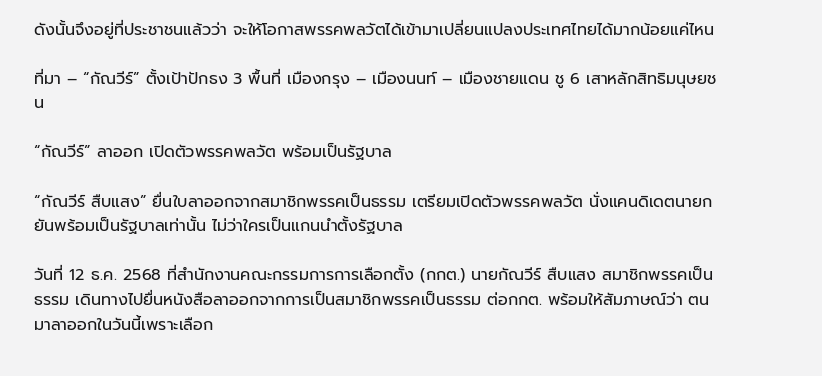ดังนั้นจึงอยู่ที่ประชาชนแล้วว่า จะให้โอกาสพรรคพลวัตได้เข้ามาเปลี่ยนแปลงประเทศไทยได้มากน้อยแค่ไหน

ที่มา – “กัณวีร์” ตั้งเป้าปักธง 3 พื้นที่ เมืองกรุง – เมืองนนท์ – เมืองชายแดน ชู 6 เสาหลักสิทธิมนุษยชน

“กัณวีร์” ลาออก เปิดตัวพรรคพลวัต พร้อมเป็นรัฐบาล

“กัณวีร์ สืบแสง” ยื่นใบลาออกจากสมาชิกพรรคเป็นธรรม เตรียมเปิดตัวพรรคพลวัต นั่งแคนดิเดตนายก ยันพร้อมเป็นรัฐบาลเท่านั้น ไม่ว่าใครเป็นแกนนำตั้งรัฐบาล

วันที่ 12 ธ.ค. 2568 ที่สำนักงานคณะกรรมการการเลือกตั้ง (กกต.) นายกัณวีร์ สืบแสง สมาชิกพรรคเป็นธรรม เดินทางไปยื่นหนังสือลาออกจากการเป็นสมาชิกพรรคเป็นธรรม ต่อกกต. พร้อมให้สัมภาษณ์ว่า ตนมาลาออกในวันนี้เพราะเลือก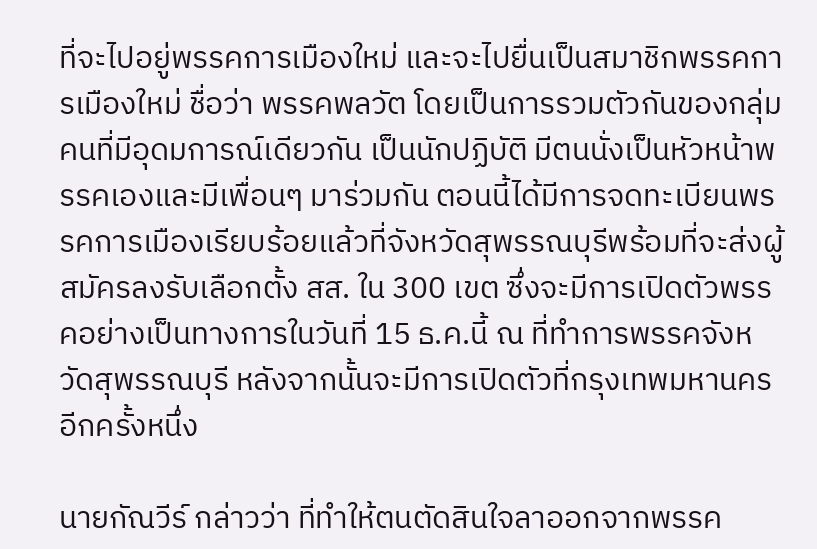ที่จะไปอยู่พรรคการเมืองใหม่ และจะไปยื่นเป็นสมาชิกพรรคการเมืองใหม่ ชื่อว่า พรรคพลวัต โดยเป็นการรวมตัวกันของกลุ่มคนที่มีอุดมการณ์เดียวกัน เป็นนักปฏิบัติ มีตนนั่งเป็นหัวหน้าพรรคเองและมีเพื่อนๆ มาร่วมกัน ตอนนี้ได้มีการจดทะเบียนพรรคการเมืองเรียบร้อยแล้วที่จังหวัดสุพรรณบุรีพร้อมที่จะส่งผู้สมัครลงรับเลือกตั้ง สส. ใน 300 เขต ซึ่งจะมีการเปิดตัวพรรคอย่างเป็นทางการในวันที่ 15 ธ.ค.นี้ ณ ที่ทำการพรรคจังหวัดสุพรรณบุรี หลังจากนั้นจะมีการเปิดตัวที่กรุงเทพมหานครอีกครั้งหนึ่ง

นายกัณวีร์ กล่าวว่า ที่ทำให้ตนตัดสินใจลาออกจากพรรค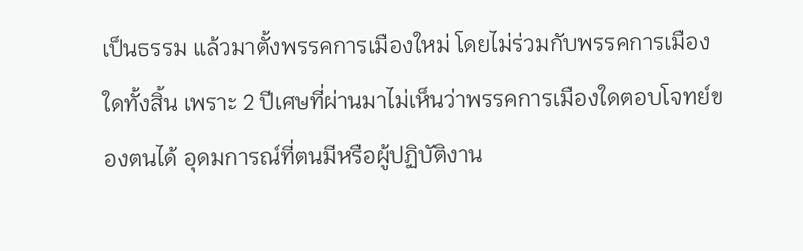เป็นธรรม แล้วมาตั้งพรรคการเมืองใหม่ โดยไม่ร่วมกับพรรคการเมืองใดทั้งสิ้น เพราะ 2 ปีเศษที่ผ่านมาไม่เห็นว่าพรรคการเมืองใดตอบโจทย์ของตนได้ อุดมการณ์ที่ตนมีหรือผู้ปฏิบัติงาน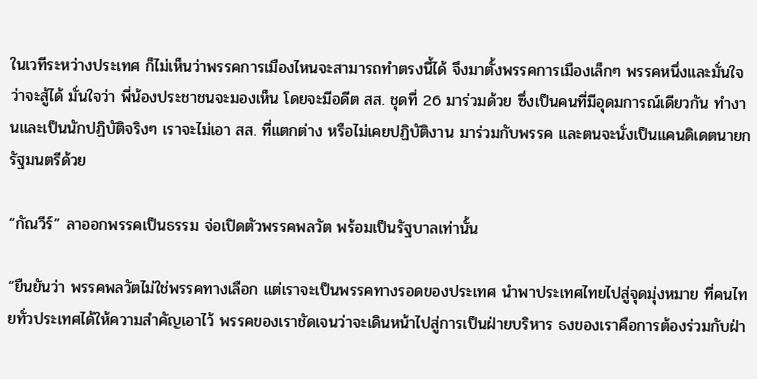ในเวทีระหว่างประเทศ ก็ไม่เห็นว่าพรรคการเมืองไหนจะสามารถทำตรงนี้ได้ จึงมาตั้งพรรคการเมืองเล็กๆ พรรคหนึ่งและมั่นใจว่าจะสู้ได้ มั่นใจว่า พี่น้องประชาชนจะมองเห็น โดยจะมีอดีต สส. ชุดที่ 26 มาร่วมด้วย ซึ่งเป็นคนที่มีอุดมการณ์เดียวกัน ทำงานและเป็นนักปฏิบัติจริงๆ เราจะไม่เอา สส. ที่แตกต่าง หรือไม่เคยปฏิบัติงาน มาร่วมกับพรรค และตนจะนั่งเป็นแคนดิเดตนายกรัฐมนตรีด้วย

“กัณวีร์” ลาออกพรรคเป็นธรรม จ่อเปิดตัวพรรคพลวัต พร้อมเป็นรัฐบาลเท่านั้น

“ยืนยันว่า พรรคพลวัตไม่ใช่พรรคทางเลือก แต่เราจะเป็นพรรคทางรอดของประเทศ นำพาประเทศไทยไปสู่จุดมุ่งหมาย ที่คนไทยทั่วประเทศได้ให้ความสำคัญเอาไว้ พรรคของเราชัดเจนว่าจะเดินหน้าไปสู่การเป็นฝ่ายบริหาร ธงของเราคือการต้องร่วมกับฝ่า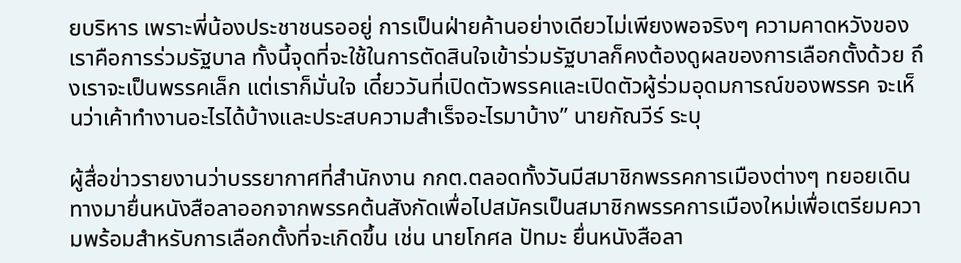ยบริหาร เพราะพี่น้องประชาชนรออยู่ การเป็นฝ่ายค้านอย่างเดียวไม่เพียงพอจริงๆ ความคาดหวังของเราคือการร่วมรัฐบาล ทั้งนี้จุดที่จะใช้ในการตัดสินใจเข้าร่วมรัฐบาลก็คงต้องดูผลของการเลือกตั้งด้วย ถึงเราจะเป็นพรรคเล็ก แต่เราก็มั่นใจ เดี๋ยววันที่เปิดตัวพรรคและเปิดตัวผู้ร่วมอุดมการณ์ของพรรค จะเห็นว่าเค้าทำงานอะไรได้บ้างและประสบความสำเร็จอะไรมาบ้าง” นายกัณวีร์ ระบุ

ผู้สื่อข่าวรายงานว่าบรรยากาศที่สำนักงาน กกต.ตลอดทั้งวันมีสมาชิกพรรคการเมืองต่างๆ ทยอยเดินทางมายื่นหนังสือลาออกจากพรรคต้นสังกัดเพื่อไปสมัครเป็นสมาชิกพรรคการเมืองใหม่เพื่อเตรียมความพร้อมสำหรับการเลือกตั้งที่จะเกิดขึ้น เช่น นายโกศล ปัทมะ ยื่นหนังสือลา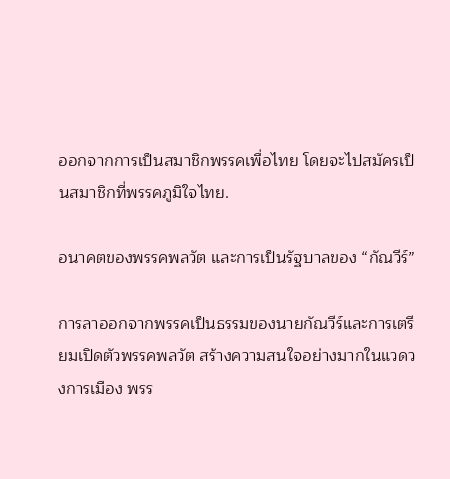ออกจากการเป็นสมาชิกพรรคเพื่อไทย โดยจะไปสมัครเป็นสมาชิกที่พรรคภูมิใจไทย.

อนาคตของพรรคพลวัต และการเป็นรัฐบาลของ “กัณวีร์”

การลาออกจากพรรคเป็นธรรมของนายกัณวีร์และการเตรียมเปิดตัวพรรคพลวัต สร้างความสนใจอย่างมากในแวดวงการเมือง พรร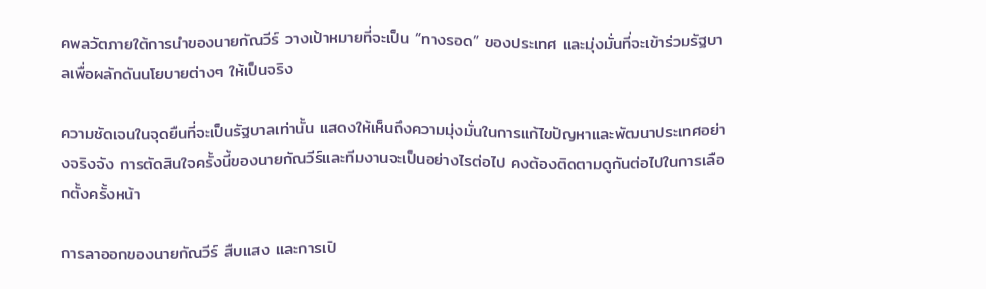คพลวัตภายใต้การนำของนายกัณวีร์ วางเป้าหมายที่จะเป็น “ทางรอด” ของประเทศ และมุ่งมั่นที่จะเข้าร่วมรัฐบาลเพื่อผลักดันนโยบายต่างๆ ให้เป็นจริง

ความชัดเจนในจุดยืนที่จะเป็นรัฐบาลเท่านั้น แสดงให้เห็นถึงความมุ่งมั่นในการแก้ไขปัญหาและพัฒนาประเทศอย่างจริงจัง การตัดสินใจครั้งนี้ของนายกัณวีร์และทีมงานจะเป็นอย่างไรต่อไป คงต้องติดตามดูกันต่อไปในการเลือกตั้งครั้งหน้า

การลาออกของนายกัณวีร์ สืบแสง และการเปิ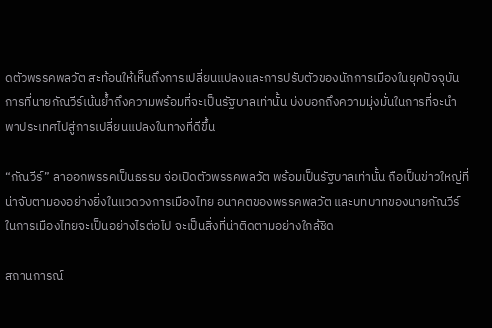ดตัวพรรคพลวัต สะท้อนให้เห็นถึงการเปลี่ยนแปลงและการปรับตัวของนักการเมืองในยุคปัจจุบัน การที่นายกัณวีร์เน้นย้ำถึงความพร้อมที่จะเป็นรัฐบาลเท่านั้น บ่งบอกถึงความมุ่งมั่นในการที่จะนำพาประเทศไปสู่การเปลี่ยนแปลงในทางที่ดีขึ้น

“กัณวีร์” ลาออกพรรคเป็นธรรม จ่อเปิดตัวพรรคพลวัต พร้อมเป็นรัฐบาลเท่านั้น ถือเป็นข่าวใหญ่ที่น่าจับตามองอย่างยิ่งในแวดวงการเมืองไทย อนาคตของพรรคพลวัต และบทบาทของนายกัณวีร์ในการเมืองไทยจะเป็นอย่างไรต่อไป จะเป็นสิ่งที่น่าติดตามอย่างใกล้ชิด

สถานการณ์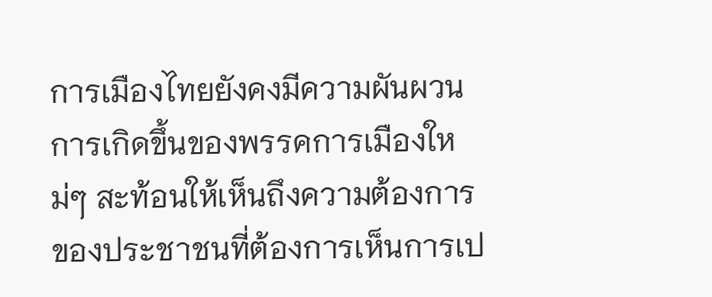การเมืองไทยยังคงมีความผันผวน การเกิดขึ้นของพรรคการเมืองใหม่ๆ สะท้อนให้เห็นถึงความต้องการของประชาชนที่ต้องการเห็นการเป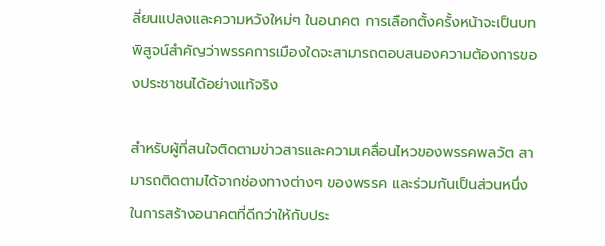ลี่ยนแปลงและความหวังใหม่ๆ ในอนาคต การเลือกตั้งครั้งหน้าจะเป็นบทพิสูจน์สำคัญว่าพรรคการเมืองใดจะสามารถตอบสนองความต้องการของประชาชนได้อย่างแท้จริง

สำหรับผู้ที่สนใจติดตามข่าวสารและความเคลื่อนไหวของพรรคพลวัต สามารถติดตามได้จากช่องทางต่างๆ ของพรรค และร่วมกันเป็นส่วนหนึ่งในการสร้างอนาคตที่ดีกว่าให้กับประ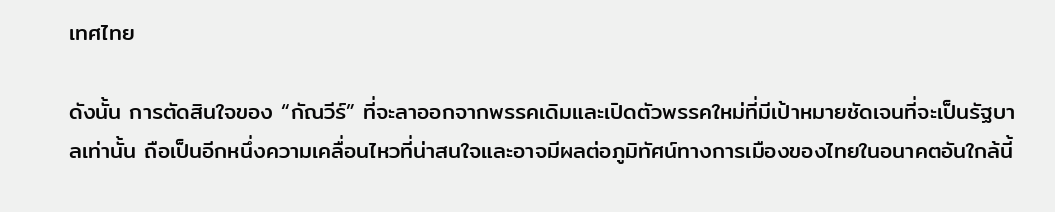เทศไทย

ดังนั้น การตัดสินใจของ “กัณวีร์” ที่จะลาออกจากพรรคเดิมและเปิดตัวพรรคใหม่ที่มีเป้าหมายชัดเจนที่จะเป็นรัฐบาลเท่านั้น ถือเป็นอีกหนึ่งความเคลื่อนไหวที่น่าสนใจและอาจมีผลต่อภูมิทัศน์ทางการเมืองของไทยในอนาคตอันใกล้นี้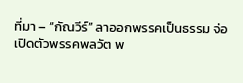ที่มา – “กัณวีร์” ลาออกพรรคเป็นธรรม จ่อเปิดตัวพรรคพลวัต พ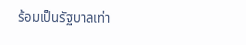ร้อมเป็นรัฐบาลเท่า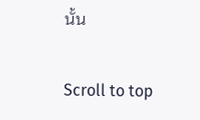นั้น

Scroll to top